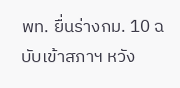พท. ยื่นร่างกม. 10 ฉบับเข้าสภาฯ หวัง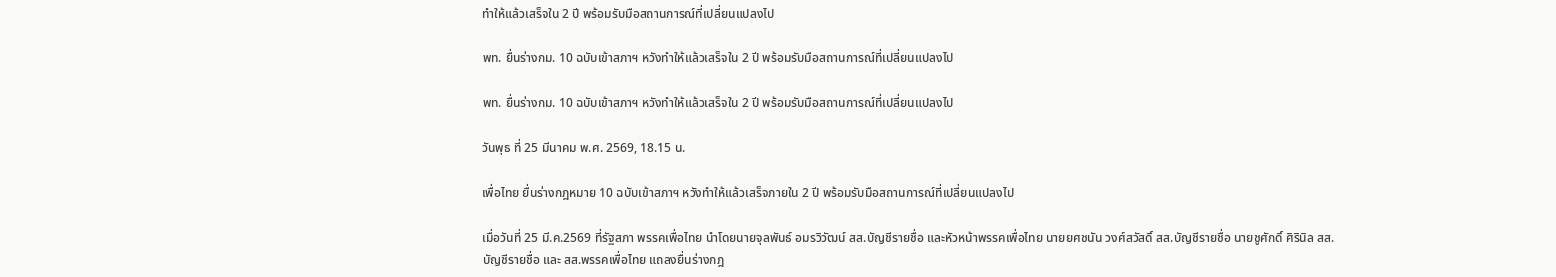ทำให้แล้วเสร็จใน 2 ปี พร้อมรับมือสถานการณ์ที่เปลี่ยนแปลงไป

พท. ยื่นร่างกม. 10 ฉบับเข้าสภาฯ หวังทำให้แล้วเสร็จใน 2 ปี พร้อมรับมือสถานการณ์ที่เปลี่ยนแปลงไป

พท. ยื่นร่างกม. 10 ฉบับเข้าสภาฯ หวังทำให้แล้วเสร็จใน 2 ปี พร้อมรับมือสถานการณ์ที่เปลี่ยนแปลงไป

วันพุธ ที่ 25 มีนาคม พ.ศ. 2569, 18.15 น.

เพื่อไทย ยื่นร่างกฎหมาย 10 ฉบับเข้าสภาฯ หวังทำให้แล้วเสร็จภายใน 2 ปี พร้อมรับมือสถานการณ์ที่เปลี่ยนแปลงไป

เมื่อวันที่ 25 มี.ค.2569 ที่รัฐสภา พรรคเพื่อไทย นำโดยนายจุลพันธ์ อมรวิวัฒน์ สส.บัญชีรายชื่อ และหัวหน้าพรรคเพื่อไทย นายยศชนัน วงศ์สวัสดิ์ สส.บัญชีรายชื่อ นายชูศักดิ์ ศิรินิล สส.บัญชีรายชื่อ และ สส.พรรคเพื่อไทย แถลงยื่นร่างกฎ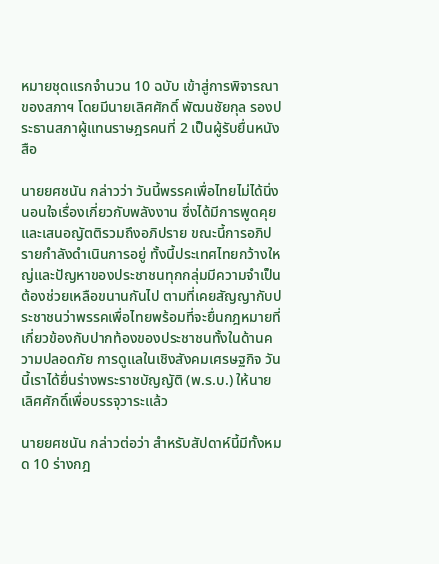หมายชุดแรกจำนวน 10 ฉบับ เข้าสู่การพิจารณาของสภาฯ โดยมีนายเลิศศักดิ์ พัฒนชัยกุล รองประธานสภาผู้แทนราษฎรคนที่ 2 เป็นผู้รับยื่นหนังสือ

นายยศชนัน กล่าวว่า วันนี้พรรคเพื่อไทยไม่ได้นิ่งนอนใจเรื่องเกี่ยวกับพลังงาน ซึ่งได้มีการพูดคุยและเสนอญัตติรวมถึงอภิปราย ขณะนี้การอภิปรายกำลังดำเนินการอยู่ ทั้งนี้ประเทศไทยกว้างใหญ่และปัญหาของประชาชนทุกกลุ่มมีความจำเป็นต้องช่วยเหลือขนานกันไป ตามที่เคยสัญญากับประชาชนว่าพรรคเพื่อไทยพร้อมที่จะยื่นกฎหมายที่เกี่ยวข้องกับปากท้องของประชาชนทั้งในด้านความปลอดภัย การดูแลในเชิงสังคมเศรษฐกิจ วันนี้เราได้ยื่นร่างพระราชบัญญัติ (พ.ร.บ.) ให้นายเลิศศักดิ์เพื่อบรรจุวาระแล้ว

นายยศชนัน กล่าวต่อว่า สำหรับสัปดาห์นี้มีทั้งหมด 10 ร่างกฎ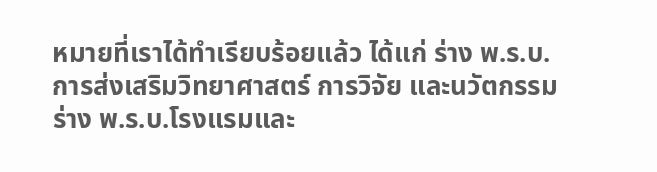หมายที่เราได้ทำเรียบร้อยแล้ว ได้แก่ ร่าง พ.ร.บ.การส่งเสริมวิทยาศาสตร์ การวิจัย และนวัตกรรม ร่าง พ.ร.บ.โรงแรมและ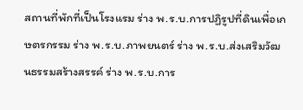สถานที่พักที่เป็นโรงแรม ร่าง พ.ร.บ.การปฏิรูปที่ดินเพื่อเกษตรกรรม ร่าง พ.ร.บ.ภาพยนตร์ ร่าง พ.ร.บ.ส่งเสริมวัฒนธรรมสร้างสรรค์ ร่าง พ.ร.บ.การ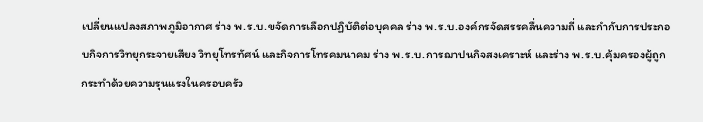เปลี่ยนแปลงสภาพภูมิอากาศ ร่าง พ.ร.บ.ขจัดการเลือกปฏิบัติต่อบุคคล ร่าง พ.ร.บ.องค์กรจัดสรรคลื่นความถี่ และกำกับการประกอบกิจการวิทยุกระจายเสียง วิทยุโทรทัศน์ และกิจการโทรคมนาคม ร่าง พ.ร.บ.การฌาปนกิจสงเคราะห์ และร่าง พ.ร.บ.คุ้มครองผู้ถูกกระทำด้วยความรุนแรงในครอบครัว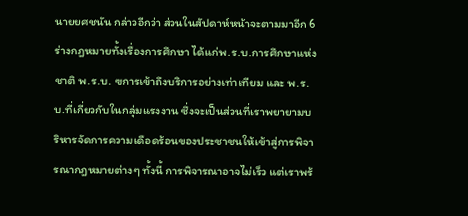นายยศชนัน กล่าวอีกว่า ส่วนในสัปดาห์หน้าจะตามมาอีก 6 ร่างกฎหมายทั้งเรื่องการศึกษา ได้แก่พ.ร.บ.การศึกษาแห่งชาติ พ.ร.บ. ฃการเข้าถึงบริการอย่างเท่าเทียม และ พ.ร.บ.ที่เกี่ยวกับในกลุ่มแรงงาน ซึ่งจะเป็นส่วนที่เราพยายามบริหารจัดการความเดือดร้อนของประชาชนให้เข้าสู่การพิจารณากฎหมายต่างๆ ทั้งนี้ การพิจารณาอาจไม่เร็ว แต่เราพร้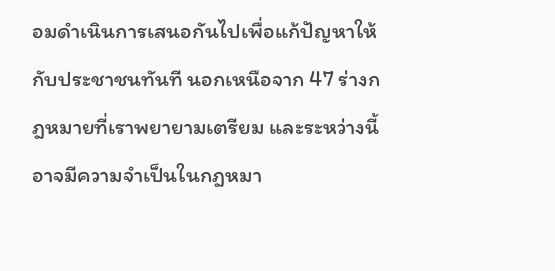อมดำเนินการเสนอกันไปเพื่อแก้ปัญหาให้กับประชาชนทันที นอกเหนือจาก 47 ร่างกฎหมายที่เราพยายามเตรียม และระหว่างนี้อาจมีความจำเป็นในกฎหมา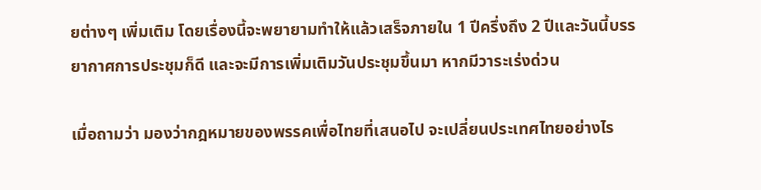ยต่างๆ เพิ่มเติม โดยเรื่องนี้จะพยายามทำให้แล้วเสร็จภายใน 1 ปีครึ่งถึง 2 ปีและวันนี้บรรยากาศการประชุมก็ดี และจะมีการเพิ่มเติมวันประชุมขึ้นมา หากมีวาระเร่งด่วน

เมื่อถามว่า มองว่ากฎหมายของพรรคเพื่อไทยที่เสนอไป จะเปลี่ยนประเทศไทยอย่างไร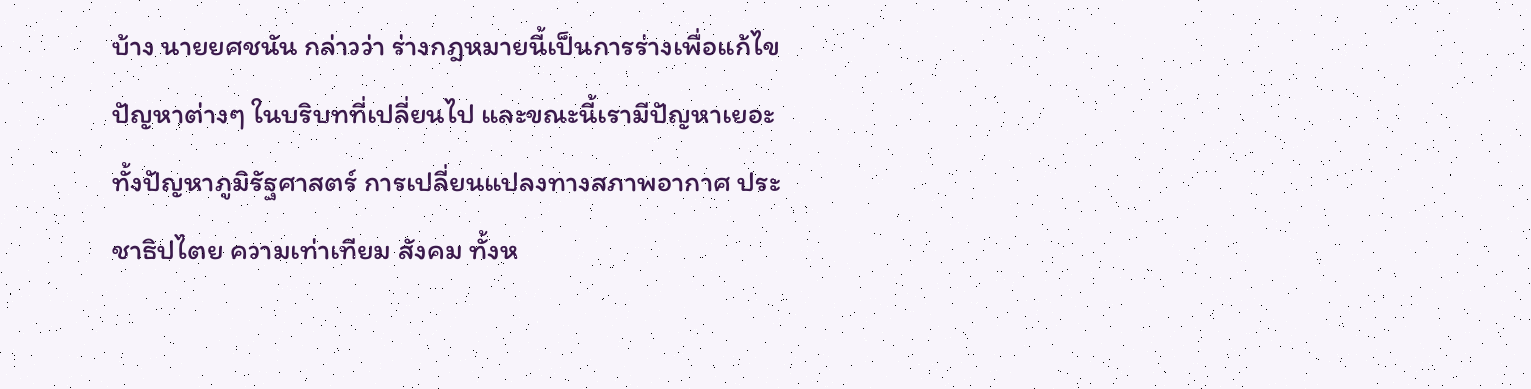บ้าง นายยศชนัน กล่าวว่า ร่างกฎหมายนี้เป็นการร่างเพื่อแก้ไขปัญหาต่างๆ ในบริบทที่เปลี่ยนไป และขณะนี้เรามีปัญหาเยอะ ทั้งปัญหาภูมิรัฐศาสตร์ การเปลี่ยนแปลงทางสภาพอากาศ ประชาธิปไตย ความเท่าเทียม สังคม ทั้งห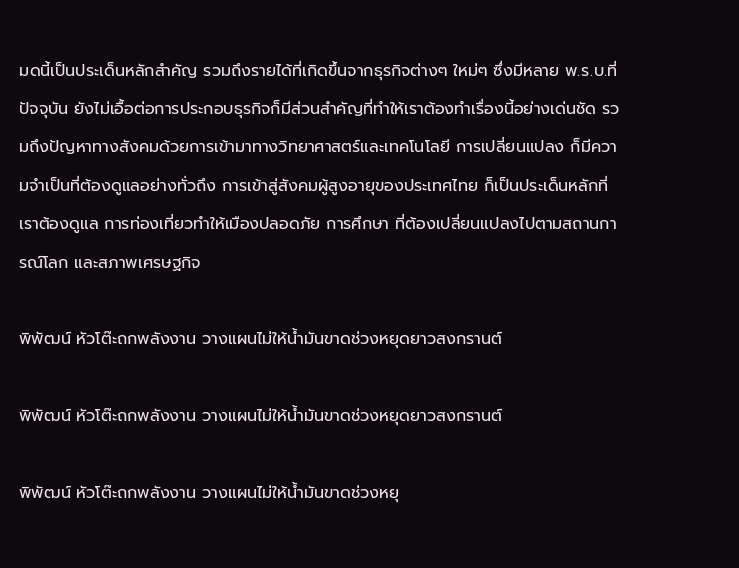มดนี้เป็นประเด็นหลักสำคัญ รวมถึงรายได้ที่เกิดขึ้นจากธุรกิจต่างๆ ใหม่ๆ ซึ่งมีหลาย พ.ร.บ.ที่ปัจจุบัน ยังไม่เอื้อต่อการประกอบธุรกิจก็มีส่วนสำคัญที่ทำให้เราต้องทำเรื่องนี้อย่างเด่นชัด รวมถึงปัญหาทางสังคมด้วยการเข้ามาทางวิทยาศาสตร์และเทคโนโลยี การเปลี่ยนแปลง ก็มีความจำเป็นที่ต้องดูแลอย่างทั่วถึง การเข้าสู่สังคมผู้สูงอายุของประเทศไทย ก็เป็นประเด็นหลักที่เราต้องดูแล การท่องเที่ยวทำให้เมืองปลอดภัย การศึกษา ที่ต้องเปลี่ยนแปลงไปตามสถานการณ์โลก และสภาพเศรษฐกิจ

พิพัฒน์ หัวโต๊ะถกพลังงาน วางแผนไม่ให้น้ำมันขาดช่วงหยุดยาวสงกรานต์

พิพัฒน์ หัวโต๊ะถกพลังงาน วางแผนไม่ให้น้ำมันขาดช่วงหยุดยาวสงกรานต์

พิพัฒน์ หัวโต๊ะถกพลังงาน วางแผนไม่ให้น้ำมันขาดช่วงหยุ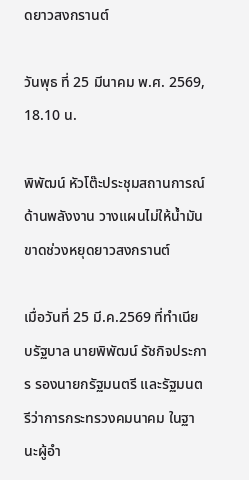ดยาวสงกรานต์

วันพุธ ที่ 25 มีนาคม พ.ศ. 2569, 18.10 น.

พิพัฒน์ หัวโต๊ะประชุมสถานการณ์ด้านพลังงาน วางแผนไม่ให้น้ำมันขาดช่วงหยุดยาวสงกรานต์

เมื่อวันที่ 25 มี.ค.2569 ที่ทำเนียบรัฐบาล นายพิพัฒน์ รัชกิจประการ รองนายกรัฐมนตรี และรัฐมนตรีว่าการกระทรวงคมนาคม ในฐานะผู้อำ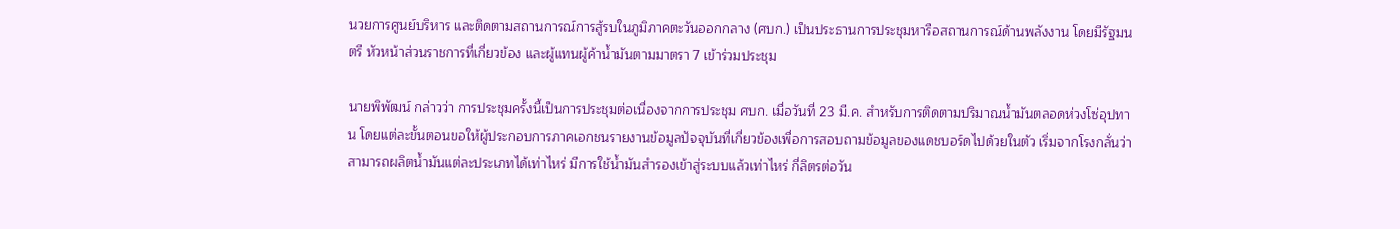นวยการศูนย์บริหาร และติดตามสถานการณ์การสู้รบในภูมิภาคตะวันออกกลาง (ศบก.) เป็นประธานการประชุมหารือสถานการณ์ด้านพลังงาน โดยมีรัฐมนตรี หัวหน้าส่วนราชการที่เกี่ยวข้อง และผู้แทนผู้ค้าน้ำมันตามมาตรา 7 เข้าร่วมประชุม

นายพิพัฒน์ กล่าวว่า การประชุมครั้งนี้เป็นการประชุมต่อเนื่องจากการประชุม ศบก. เมื่อวันที่ 23 มี.ค. สำหรับการติดตามปริมาณน้ำมันตลอดห่วงโซ่อุปทาน โดยแต่ละขั้นตอนขอให้ผู้ประกอบการภาคเอกชนรายงานข้อมูลปัจจุบันที่เกี่ยวข้องเพื่อการสอบถามข้อมูลของแดชบอร์ดไปด้วยในตัว เริ่มจากโรงกลั่นว่าสามารถผลิตน้ำมันแต่ละประเภทได้เท่าไหร่ มีการใช้น้ำมันสำรองเข้าสู่ระบบแล้วเท่าไหร่ กี่ลิตรต่อวัน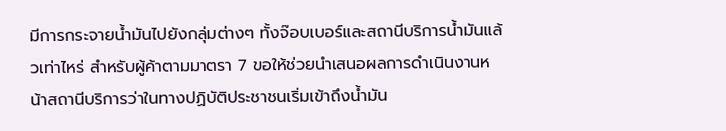มีการกระจายน้ำมันไปยังกลุ่มต่างๆ ทั้งจ๊อบเบอร์และสถานีบริการน้ำมันแล้วเท่าไหร่ สำหรับผู้ค้าตามมาตรา 7 ขอให้ช่วยนำเสนอผลการดำเนินงานหน้าสถานีบริการว่าในทางปฏิบัติประชาชนเริ่มเข้าถึงน้ำมัน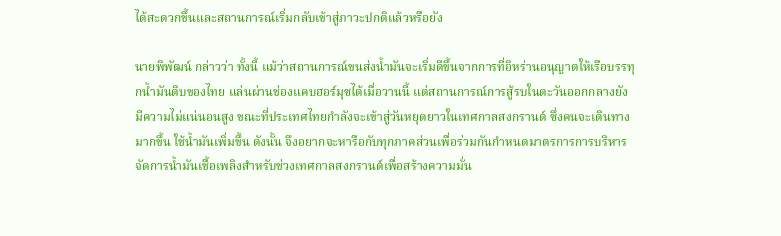ได้สะดวกขึ้นและสถานการณ์เริ่มกลับเข้าสู่ภาวะปกติแล้วหรือยัง

นายพิพัฒน์ กล่าวว่า ทั้งนี้ แม้ว่าสถานการณ์ขนส่งน้ำมันจะเริ่มดีขึ้นจากการที่อิหร่านอนุญาตให้เรือบรรทุกน้ำมันดิบของไทย แล่นผ่านช่องแคบฮอร์มุซได้เมื่อวานนี้ แต่สถานการณ์การสู้รบในตะวันออกกลางยังมีความไม่แน่นอนสูง ขณะที่ประเทศไทยกำลังจะเข้าสู่วันหยุดยาวในเทศกาลสงกรานต์ ซึ่งคนจะเดินทางมากขึ้น ใช้น้ำมันเพิ่มขึ้น ดังนั้น จึงอยากจะหารือกับทุกภาคส่วนเพื่อร่วมกันกำหนดมาตรการการบริหารจัดการน้ำมันเชื้อเพลิงสำหรับช่วงเทศกาลสงกรานต์เพื่อสร้างความมั่น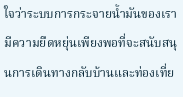ใจว่าระบบการกระจายน้ำมันของเรามีความยืดหยุ่นเพียงพอที่จะสนับสนุนการเดินทางกลับบ้านและท่องเที่ย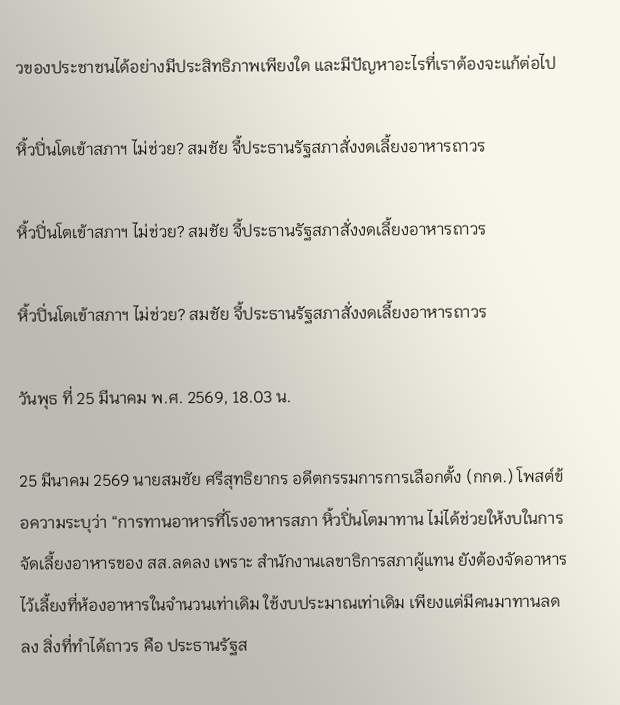วของประชาชนได้อย่างมีประสิทธิภาพเพียงใด และมีปัญหาอะไรที่เราต้องจะแก้ต่อไป

หิ้วปิ่นโตเข้าสภาฯ ไม่ช่วย? สมชัย จี้ประธานรัฐสภาสั่งงดเลี้ยงอาหารถาวร

หิ้วปิ่นโตเข้าสภาฯ ไม่ช่วย? สมชัย จี้ประธานรัฐสภาสั่งงดเลี้ยงอาหารถาวร

หิ้วปิ่นโตเข้าสภาฯ ไม่ช่วย? สมชัย จี้ประธานรัฐสภาสั่งงดเลี้ยงอาหารถาวร

วันพุธ ที่ 25 มีนาคม พ.ศ. 2569, 18.03 น.

25 มีนาคม 2569 นายสมชัย ศรีสุทธิยากร อดีตกรรมการการเลือกตั้ง (กกต.) โพสต์ข้อความระบุว่า “การทานอาหารที่โรงอาหารสภา หิ้วปิ่นโตมาทาน ไม่ได้ช่วยให้งบในการจัดเลี้ยงอาหารของ สส.ลดลง เพราะ สำนักงานเลขาธิการสภาผู้แทน ยังต้องจัดอาหารไว้เลี้ยงที่ห้องอาหารในจำนวนเท่าเดิม ใช้งบประมาณเท่าเดิม เพียงแต่มีคนมาทานลดลง สิ่งที่ทำได้ถาวร คือ ประธานรัฐส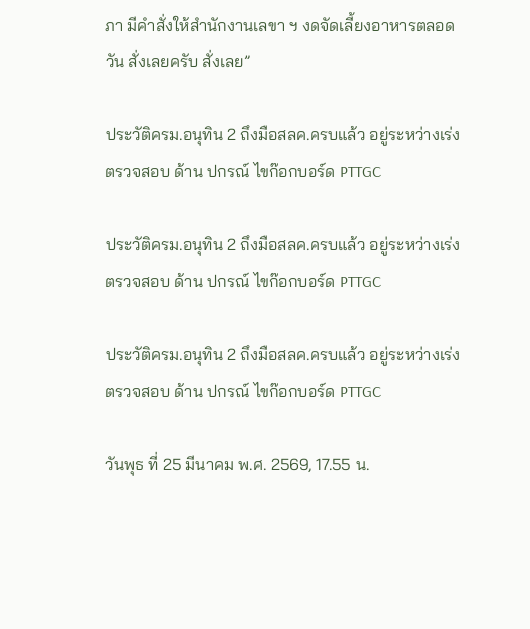ภา มีคำสั่งให้สำนักงานเลขา ฯ งดจัดเลี้ยงอาหารตลอดวัน สั่งเลยครับ สั่งเลย”

ประวัติครม.อนุทิน 2 ถึงมือสลค.ครบแล้ว อยู่ระหว่างเร่งตรวจสอบ ด้าน ปกรณ์ ไขก๊อกบอร์ด PTTGC

ประวัติครม.อนุทิน 2 ถึงมือสลค.ครบแล้ว อยู่ระหว่างเร่งตรวจสอบ ด้าน ปกรณ์ ไขก๊อกบอร์ด PTTGC

ประวัติครม.อนุทิน 2 ถึงมือสลค.ครบแล้ว อยู่ระหว่างเร่งตรวจสอบ ด้าน ปกรณ์ ไขก๊อกบอร์ด PTTGC

วันพุธ ที่ 25 มีนาคม พ.ศ. 2569, 17.55 น.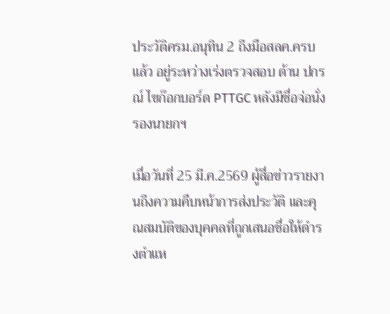ประวัติครม.อนุทิน 2 ถึงมือสลค.ครบแล้ว อยู่ระหว่างเร่งตรวจสอบ ด้าน ปกรณ์ ไขก๊อกบอร์ด PTTGC หลังมีชื่อจ่อนั่งรองนายกฯ

เมื่อวันที่ 25 มี.ค.2569 ผู้สื่อข่าวรายงานถึงความคืบหน้าการส่งประวัติ และคุณสมบัติของบุคคลที่ถูกเสนอชื่อให้ดำรงตำแห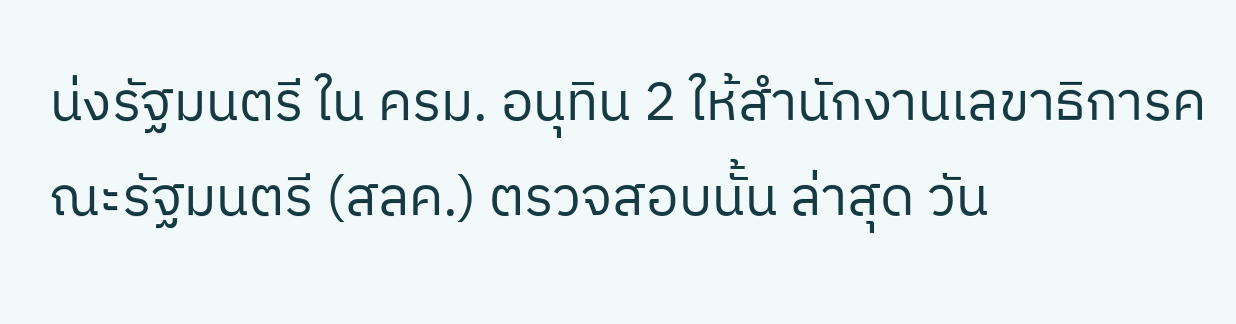น่งรัฐมนตรี ใน ครม. อนุทิน 2 ให้สำนักงานเลขาธิการคณะรัฐมนตรี (สลค.) ตรวจสอบนั้น ล่าสุด วัน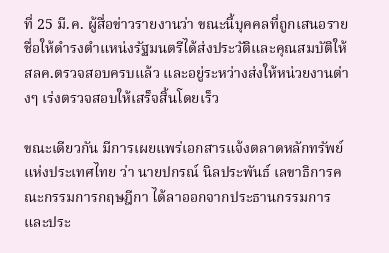ที่ 25 มี.ค. ผู้สื่อข่าวรายงานว่า ขณะนี้บุคคลที่ถูกเสนอรายชื่อให้ดำรงตำแหน่งรัฐมนตรีได้ส่งประวัติและคุณสมบัติให้ สลค.ตรวจสอบครบแล้ว และอยู่ระหว่างส่งให้หน่วยงานต่างๆ เร่งตรวจสอบให้เสร็จสิ้นโดยเร็ว

ขณะเดียวกัน มีการเผยแพร่เอกสารแจ้งตลาดหลักทรัพย์แห่งประเทศไทย ว่า นายปกรณ์ นิลประพันธ์ เลขาธิการคณะกรรมการกฤษฎีกา ได้ลาออกจากประธานกรรมการและประ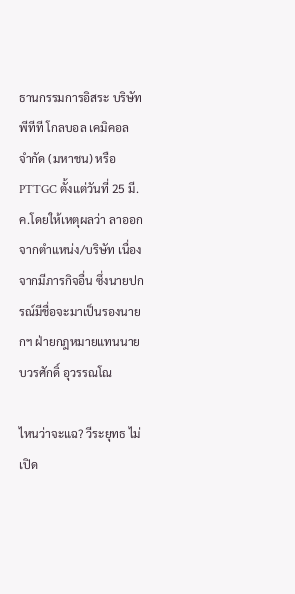ธานกรรมการอิสระ บริษัท พีทีที โกลบอล เคมิคอล จำกัด (มหาชน) หรือ PTTGC ตั้งแต่วันที่ 25 มี.ค.โดยให้เหตุผลว่า ลาออกจากตำแหน่ง/บริษัท เนื่องจากมีภารกิจอื่น ซึ่งนายปกรณ์มีชื่อจะมาเป็นรองนายกฯ ฝ่ายกฎหมายแทนนายบวรศักดิ์ อุวรรณโณ

ไหนว่าจะแฉ? วีระยุทธ ไม่เปิด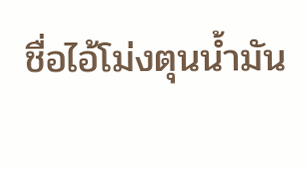ชื่อไอ้โม่งตุนน้ำมัน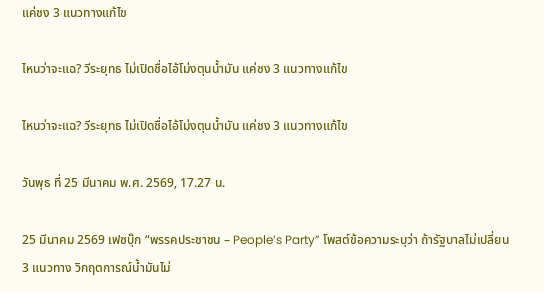แค่ชง 3 แนวทางแก้ไข

ไหนว่าจะแฉ? วีระยุทธ ไม่เปิดชื่อไอ้โม่งตุนน้ำมัน แค่ชง 3 แนวทางแก้ไข

ไหนว่าจะแฉ? วีระยุทธ ไม่เปิดชื่อไอ้โม่งตุนน้ำมัน แค่ชง 3 แนวทางแก้ไข

วันพุธ ที่ 25 มีนาคม พ.ศ. 2569, 17.27 น.

25 มีนาคม 2569 เฟซบุ๊ก “พรรคประชาชน – People’s Party” โพสต์ข้อความระบุว่า ถ้ารัฐบาลไม่เปลี่ยน 3 แนวทาง วิกฤตการณ์น้ำมันไม่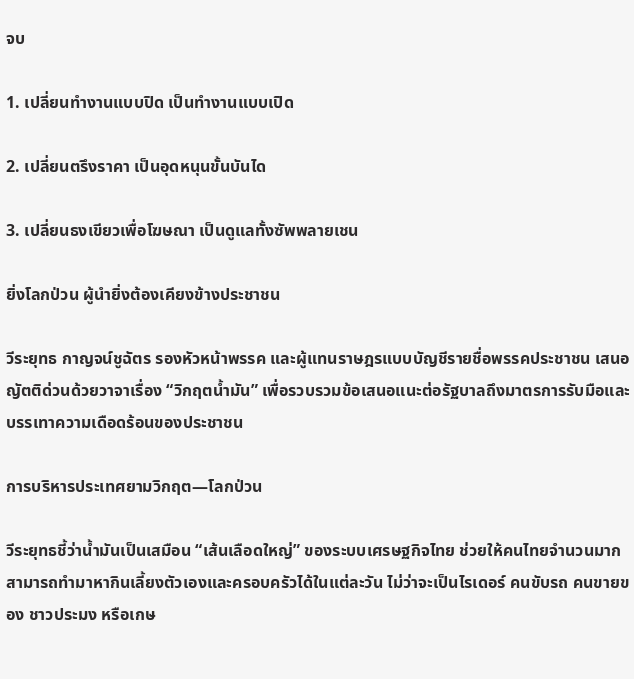จบ

1. เปลี่ยนทำงานแบบปิด เป็นทำงานแบบเปิด

2. เปลี่ยนตรึงราคา เป็นอุดหนุนขั้นบันได

3. เปลี่ยนธงเขียวเพื่อโฆษณา เป็นดูแลทั้งซัพพลายเชน

ยิ่งโลกป่วน ผู้นำยิ่งต้องเคียงข้างประชาชน

วีระยุทธ กาญจน์ชูฉัตร รองหัวหน้าพรรค และผู้แทนราษฎรแบบบัญชีรายชื่อพรรคประชาชน เสนอญัตติด่วนด้วยวาจาเรื่อง “วิกฤตน้ำมัน” เพื่อรวบรวมข้อเสนอแนะต่อรัฐบาลถึงมาตรการรับมือและบรรเทาความเดือดร้อนของประชาชน

การบริหารประเทศยามวิกฤต—โลกป่วน

วีระยุทธชี้ว่าน้ำมันเป็นเสมือน “เส้นเลือดใหญ่” ของระบบเศรษฐกิจไทย ช่วยให้คนไทยจำนวนมากสามารถทำมาหากินเลี้ยงตัวเองและครอบครัวได้ในแต่ละวัน ไม่ว่าจะเป็นไรเดอร์ คนขับรถ คนขายของ ชาวประมง หรือเกษ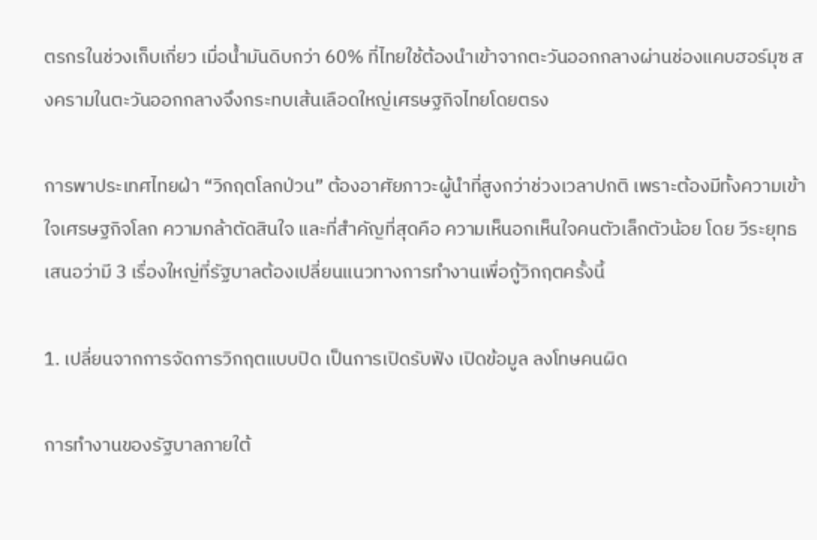ตรกรในช่วงเก็บเกี่ยว เมื่อน้ำมันดิบกว่า 60% ที่ไทยใช้ต้องนำเข้าจากตะวันออกกลางผ่านช่องแคบฮอร์มุซ สงครามในตะวันออกกลางจึงกระทบเส้นเลือดใหญ่เศรษฐกิจไทยโดยตรง

การพาประเทศไทยฝ่า “วิกฤตโลกป่วน” ต้องอาศัยภาวะผู้นำที่สูงกว่าช่วงเวลาปกติ เพราะต้องมีทั้งความเข้าใจเศรษฐกิจโลก ความกล้าตัดสินใจ และที่สำคัญที่สุดคือ ความเห็นอกเห็นใจคนตัวเล็กตัวน้อย โดย วีระยุทธเสนอว่ามี 3 เรื่องใหญ่ที่รัฐบาลต้องเปลี่ยนแนวทางการทำงานเพื่อกู้วิกฤตครั้งนี้

1. เปลี่ยนจากการจัดการวิกฤตแบบปิด เป็นการเปิดรับฟัง เปิดข้อมูล ลงโทษคนผิด

การทำงานของรัฐบาลภายใต้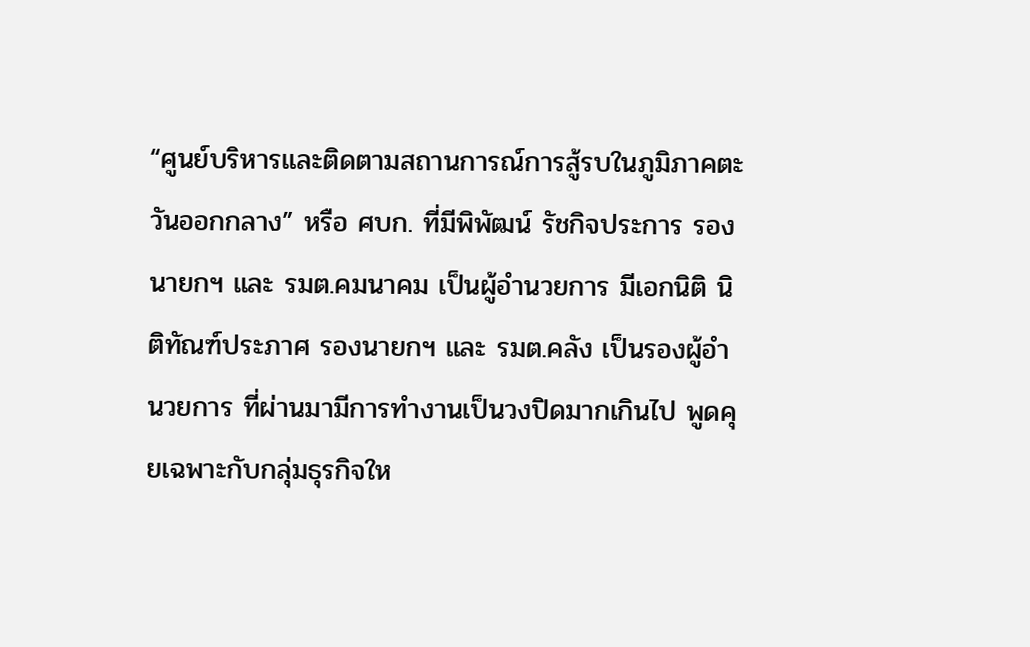“ศูนย์บริหารและติดตามสถานการณ์การสู้รบในภูมิภาคตะวันออกกลาง” หรือ ศบก. ที่มีพิพัฒน์ รัชกิจประการ รองนายกฯ และ รมต.คมนาคม เป็นผู้อำนวยการ มีเอกนิติ นิติทัณฑ์ประภาศ รองนายกฯ และ รมต.คลัง เป็นรองผู้อำนวยการ ที่ผ่านมามีการทำงานเป็นวงปิดมากเกินไป พูดคุยเฉพาะกับกลุ่มธุรกิจให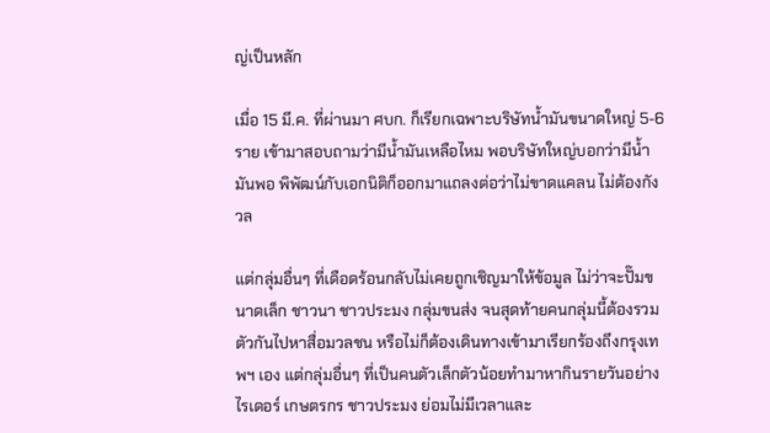ญ่เป็นหลัก

เมื่อ 15 มี.ค. ที่ผ่านมา ศบก. ก็เรียกเฉพาะบริษัทน้ำมันขนาดใหญ่ 5-6 ราย เข้ามาสอบถามว่ามีน้ำมันเหลือไหม พอบริษัทใหญ่บอกว่ามีน้ำมันพอ พิพัฒน์กับเอกนิติก็ออกมาแถลงต่อว่าไม่ขาดแคลน ไม่ต้องกังวล

แต่กลุ่มอื่นๆ ที่เดือดร้อนกลับไม่เคยถูกเชิญมาให้ข้อมูล ไม่ว่าจะปั๊มขนาดเล็ก ชาวนา ชาวประมง กลุ่มขนส่ง จนสุดท้ายคนกลุ่มนี้ต้องรวมตัวกันไปหาสื่อมวลชน หรือไม่ก็ต้องเดินทางเข้ามาเรียกร้องถึงกรุงเทพฯ เอง แต่กลุ่มอื่นๆ ที่เป็นคนตัวเล็กตัวน้อยทำมาหากินรายวันอย่างไรเดอร์ เกษตรกร ชาวประมง ย่อมไม่มีเวลาและ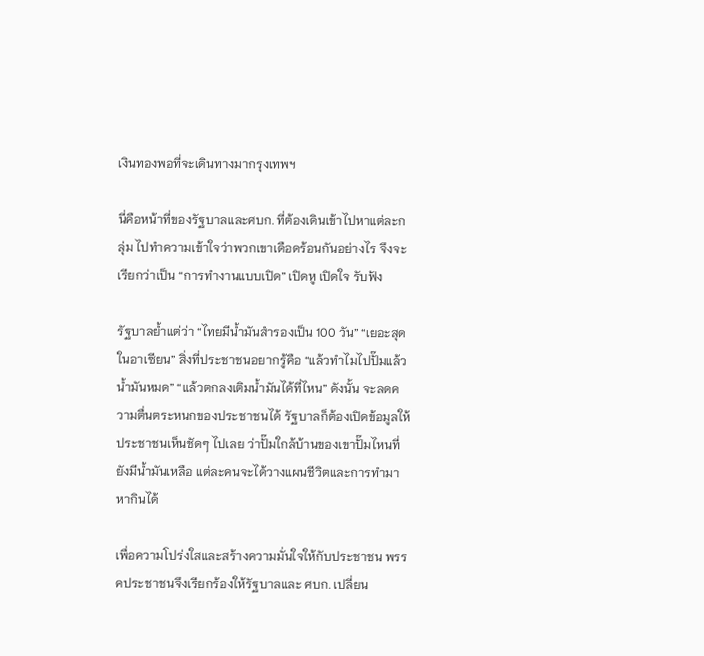เงินทองพอที่จะเดินทางมากรุงเทพฯ

นี่คือหน้าที่ของรัฐบาลและศบก. ที่ต้องเดินเข้าไปหาแต่ละกลุ่ม ไปทำความเข้าใจว่าพวกเขาเดือดร้อนกันอย่างไร จึงจะเรียกว่าเป็น “การทำงานแบบเปิด” เปิดหู เปิดใจ รับฟัง

รัฐบาลย้ำแต่ว่า “ไทยมีน้ำมันสำรองเป็น 100 วัน” “เยอะสุดในอาเซียน” สิ่งที่ประชาชนอยากรู้คือ “แล้วทำไมไปปั๊มแล้วน้ำมันหมด” “แล้วตกลงเติมน้ำมันได้ที่ไหน” ดังนั้น จะลดความตื่นตระหนกของประชาชนได้ รัฐบาลก็ต้องเปิดข้อมูลให้ประชาชนเห็นชัดๆ ไปเลย ว่าปั๊มใกล้บ้านของเขาปั๊มไหนที่ยังมีน้ำมันเหลือ แต่ละคนจะได้วางแผนชีวิตและการทำมาหากินได้

เพื่อความโปร่งใสและสร้างความมั่นใจให้กับประชาชน พรรคประชาชนจึงเรียกร้องให้รัฐบาลและ ศบก. เปลี่ยน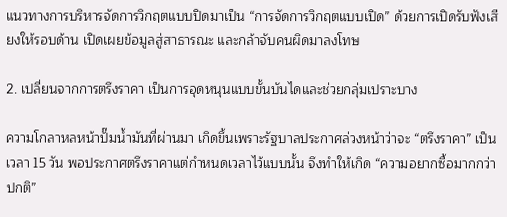แนวทางการบริหารจัดการวิกฤตแบบปิดมาเป็น “การจัดการวิกฤตแบบเปิด” ด้วยการเปิดรับฟังเสียงให้รอบด้าน เปิดเผยข้อมูลสู่สาธารณะ และกล้าจับคนผิดมาลงโทษ

2. เปลี่ยนจากการตรึงราคา เป็นการอุดหนุนแบบขั้นบันไดและช่วยกลุ่มเปราะบาง

ความโกลาหลหน้าปั๊มน้ำมันที่ผ่านมา เกิดขึ้นเพราะรัฐบาลประกาศล่วงหน้าว่าจะ “ตรึงราคา” เป็นเวลา 15 วัน พอประกาศตรึงราคาแต่กำหนดเวลาไว้แบบนั้น จึงทำให้เกิด “ความอยากซื้อมากกว่าปกติ”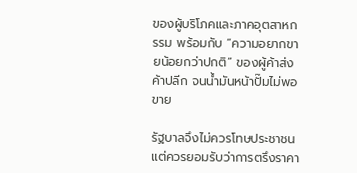ของผู้บริโภคและภาคอุตสาหกรรม พร้อมกับ “ความอยากขายน้อยกว่าปกติ” ของผู้ค้าส่งค้าปลีก จนน้ำมันหน้าปั๊มไม่พอขาย

รัฐบาลจึงไม่ควรโทษประชาชน แต่ควรยอมรับว่าการตรึงราคา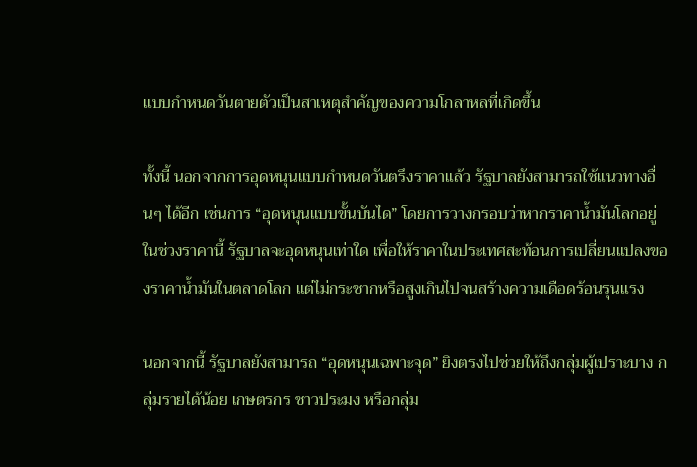แบบกำหนดวันตายตัวเป็นสาเหตุสำคัญของความโกลาหลที่เกิดขึ้น

ทั้งนี้ นอกจากการอุดหนุนแบบกำหนดวันตรึงราคาแล้ว รัฐบาลยังสามารถใช้แนวทางอื่นๆ ได้อีก เช่นการ “อุดหนุนแบบขั้นบันได” โดยการวางกรอบว่าหากราคาน้ำมันโลกอยู่ในช่วงราคานี้ รัฐบาลจะอุดหนุนเท่าใด เพื่อให้ราคาในประเทศสะท้อนการเปลี่ยนแปลงของราคาน้ำมันในตลาดโลก แต่ไม่กระชากหรือสูงเกินไปจนสร้างความเดือดร้อนรุนแรง

นอกจากนี้ รัฐบาลยังสามารถ “อุดหนุนเฉพาะจุด” ยิงตรงไปช่วยให้ถึงกลุ่มผู้เปราะบาง กลุ่มรายได้น้อย เกษตรกร ชาวประมง หรือกลุ่ม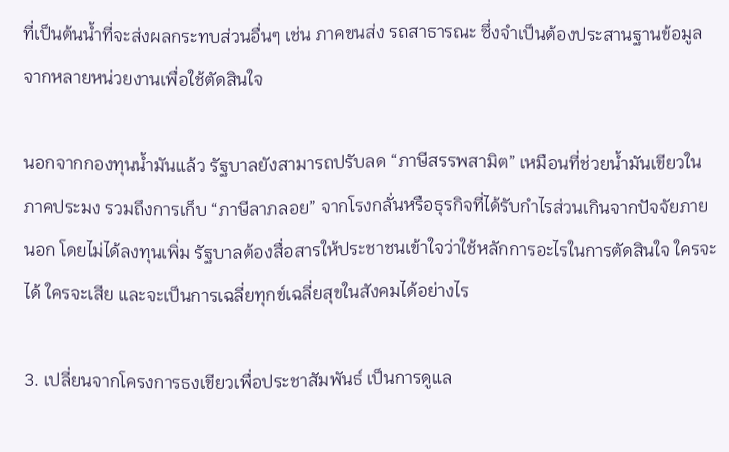ที่เป็นต้นน้ำที่จะส่งผลกระทบส่วนอื่นๆ เช่น ภาคขนส่ง รถสาธารณะ ซึ่งจำเป็นต้องประสานฐานข้อมูลจากหลายหน่วยงานเพื่อใช้ตัดสินใจ

นอกจากกองทุนน้ำมันแล้ว รัฐบาลยังสามารถปรับลด “ภาษีสรรพสามิต” เหมือนที่ช่วยน้ำมันเขียวในภาคประมง รวมถึงการเก็บ “ภาษีลาภลอย” จากโรงกลั่นหรือธุรกิจที่ได้รับกำไรส่วนเกินจากปัจจัยภายนอก โดยไม่ได้ลงทุนเพิ่ม รัฐบาลต้องสื่อสารให้ประชาชนเข้าใจว่าใช้หลักการอะไรในการตัดสินใจ ใครจะได้ ใครจะเสีย และจะเป็นการเฉลี่ยทุกข์เฉลี่ยสุขในสังคมได้อย่างไร

3. เปลี่ยนจากโครงการธงเขียวเพื่อประชาสัมพันธ์ เป็นการดูแล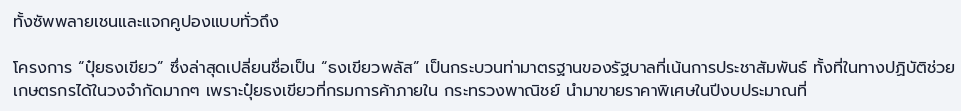ทั้งซัพพลายเชนและแจกคูปองแบบทั่วถึง

โครงการ “ปุ๋ยธงเขียว” ซึ่งล่าสุดเปลี่ยนชื่อเป็น “ธงเขียวพลัส” เป็นกระบวนท่ามาตรฐานของรัฐบาลที่เน้นการประชาสัมพันธ์ ทั้งที่ในทางปฏิบัติช่วยเกษตรกรได้ในวงจำกัดมากๆ เพราะปุ๋ยธงเขียวที่กรมการค้าภายใน กระทรวงพาณิชย์ นำมาขายราคาพิเศษในปีงบประมาณที่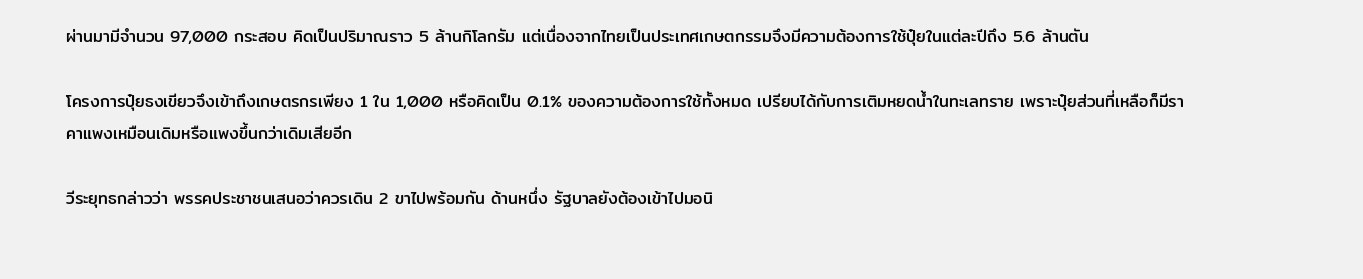ผ่านมามีจำนวน 97,000 กระสอบ คิดเป็นปริมาณราว 5 ล้านกิโลกรัม แต่เนื่องจากไทยเป็นประเทศเกษตกรรมจึงมีความต้องการใช้ปุ๋ยในแต่ละปีถึง 5.6 ล้านตัน

โครงการปุ๋ยธงเขียวจึงเข้าถึงเกษตรกรเพียง 1 ใน 1,000 หรือคิดเป็น 0.1% ของความต้องการใช้ทั้งหมด เปรียบได้กับการเติมหยดน้ำในทะเลทราย เพราะปุ๋ยส่วนที่เหลือก็มีราคาแพงเหมือนเดิมหรือแพงขึ้นกว่าเดิมเสียอีก

วีระยุทธกล่าวว่า พรรคประชาชนเสนอว่าควรเดิน 2 ขาไปพร้อมกัน ด้านหนึ่ง รัฐบาลยังต้องเข้าไปมอนิ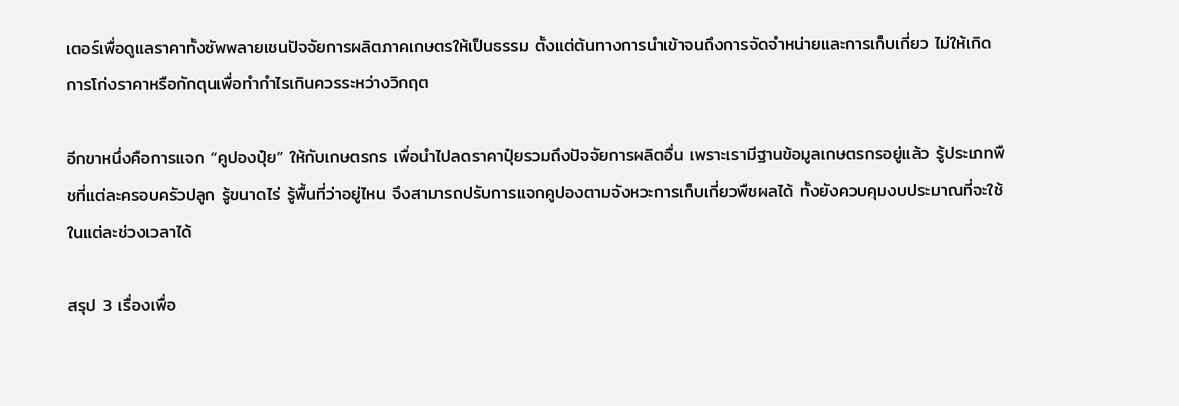เตอร์เพื่อดูแลราคาทั้งซัพพลายเชนปัจจัยการผลิตภาคเกษตรให้เป็นธรรม ตั้งแต่ต้นทางการนำเข้าจนถึงการจัดจำหน่ายและการเก็บเกี่ยว ไม่ให้เกิดการโก่งราคาหรือกักตุนเพื่อทำกำไรเกินควรระหว่างวิกฤต

อีกขาหนึ่งคือการแจก “คูปองปุ๋ย” ให้กับเกษตรกร เพื่อนำไปลดราคาปุ๋ยรวมถึงปัจจัยการผลิตอื่น เพราะเรามีฐานข้อมูลเกษตรกรอยู่แล้ว รู้ประเภทพืชที่แต่ละครอบครัวปลูก รู้ขนาดไร่ รู้พื้นที่ว่าอยู่ไหน จึงสามารถปรับการแจกคูปองตามจังหวะการเก็บเกี่ยวพืชผลได้ ทั้งยังควบคุมงบประมาณที่จะใช้ในแต่ละช่วงเวลาได้

สรุป 3 เรื่องเพื่อ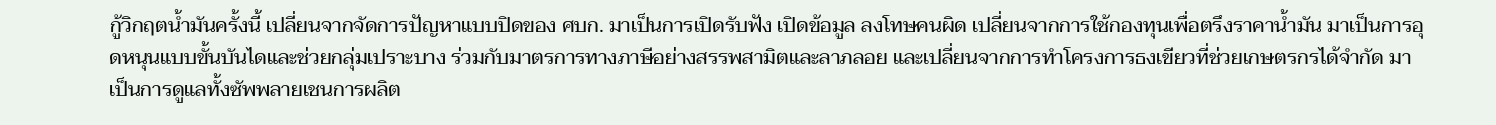กู้วิกฤตน้ำมันครั้งนี้ เปลี่ยนจากจัดการปัญหาแบบปิดของ ศบก. มาเป็นการเปิดรับฟัง เปิดข้อมูล ลงโทษคนผิด เปลี่ยนจากการใช้กองทุนเพื่อตรึงราคาน้ำมัน มาเป็นการอุดหนุนแบบขั้นบันไดและช่วยกลุ่มเปราะบาง ร่วมกับมาตรการทางภาษีอย่างสรรพสามิตและลาภลอย และเปลี่ยนจากการทำโครงการธงเขียวที่ช่วยเกษตรกรได้จำกัด มาเป็นการดูแลทั้งซัพพลายเชนการผลิต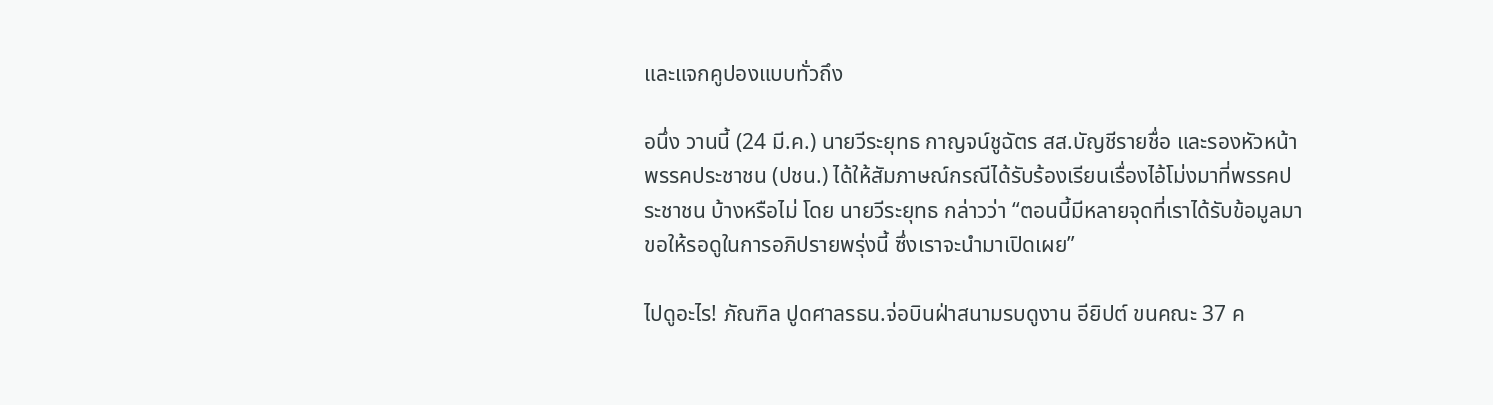และแจกคูปองแบบทั่วถึง

อนึ่ง วานนี้ (24 มี.ค.) นายวีระยุทธ กาญจน์ชูฉัตร สส.บัญชีรายชื่อ และรองหัวหน้าพรรคประชาชน (ปชน.) ได้ให้สัมภาษณ์กรณีได้รับร้องเรียนเรื่องไอ้โม่งมาที่พรรคประชาชน บ้างหรือไม่ โดย นายวีระยุทธ กล่าวว่า “ตอนนี้มีหลายจุดที่เราได้รับข้อมูลมา ขอให้รอดูในการอภิปรายพรุ่งนี้ ซึ่งเราจะนำมาเปิดเผย”

ไปดูอะไร! ภัณฑิล ปูดศาลรธน.จ่อบินฝ่าสนามรบดูงาน อียิปต์ ขนคณะ 37 ค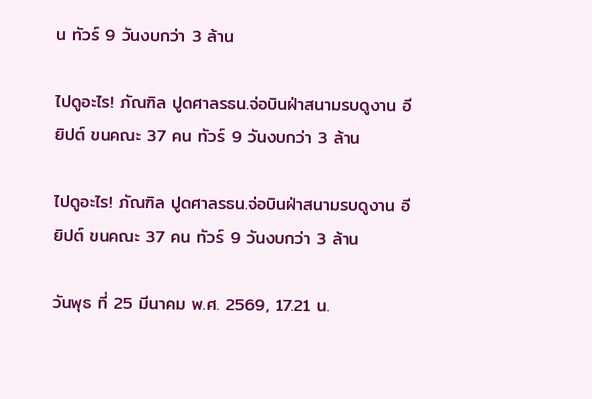น ทัวร์ 9 วันงบกว่า 3 ล้าน

ไปดูอะไร! ภัณฑิล ปูดศาลรธน.จ่อบินฝ่าสนามรบดูงาน อียิปต์ ขนคณะ 37 คน ทัวร์ 9 วันงบกว่า 3 ล้าน

ไปดูอะไร! ภัณฑิล ปูดศาลรธน.จ่อบินฝ่าสนามรบดูงาน อียิปต์ ขนคณะ 37 คน ทัวร์ 9 วันงบกว่า 3 ล้าน

วันพุธ ที่ 25 มีนาคม พ.ศ. 2569, 17.21 น.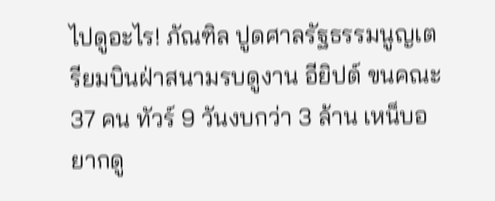ไปดูอะไร! ภัณฑิล ปูดศาลรัฐธรรมนูญเตรียมบินฝ่าสนามรบดูงาน อียิปต์ ขนคณะ 37 คน ทัวร์ 9 วันงบกว่า 3 ล้าน เหน็บอยากดู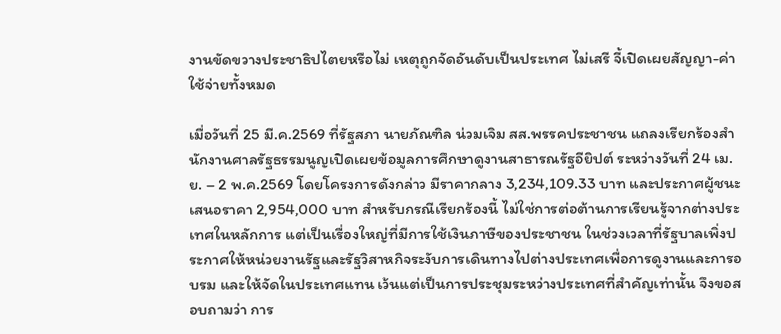งานขัดขวางประชาธิปไตยหรือไม่ เหตุถูกจัดอันดับเป็นประเทศ ไม่เสรี จี้เปิดเผยสัญญา-ค่าใช้จ่ายทั้งหมด

เมื่อวันที่ 25 มี.ค.2569 ที่รัฐสภา นายภัณฑิล น่วมเจิม สส.พรรคประชาชน แถลงเรียกร้องสำนักงานศาลรัฐธรรมนูญเปิดเผยข้อมูลการศึกษาดูงานสาธารณรัฐอียิปต์ ระหว่างวันที่ 24 เม.ย. – 2 พ.ค.2569 โดยโครงการดังกล่าว มีราคากลาง 3,234,109.33 บาท และประกาศผู้ชนะเสนอราคา 2,954,000 บาท สำหรับกรณีเรียกร้องนี้ ไม่ใช่การต่อต้านการเรียนรู้จากต่างประเทศในหลักการ แต่เป็นเรื่องใหญ่ที่มีการใช้เงินภาษีของประชาชน ในช่วงเวลาที่รัฐบาลเพิ่งประกาศให้หน่วยงานรัฐและรัฐวิสาหกิจระงับการเดินทางไปต่างประเทศเพื่อการดูงานและการอบรม และให้จัดในประเทศแทน เว้นแต่เป็นการประชุมระหว่างประเทศที่สำคัญเท่านั้น จึงขอสอบถามว่า การ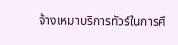จ้างเหมาบริการทัวร์ในการศึ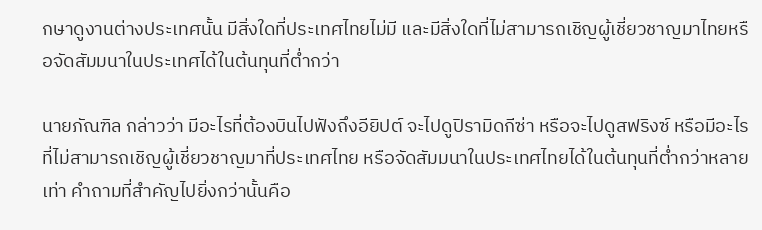กษาดูงานต่างประเทศนั้น มีสิ่งใดที่ประเทศไทยไม่มี และมีสิ่งใดที่ไม่สามารถเชิญผู้เชี่ยวชาญมาไทยหรือจัดสัมมนาในประเทศได้ในต้นทุนที่ต่ำกว่า

นายภัณฑิล กล่าวว่า มีอะไรที่ต้องบินไปฟังถึงอียิปต์ จะไปดูปิรามิดกีซ่า หรือจะไปดูสฟริงซ์ หรือมีอะไรที่ไม่สามารถเชิญผู้เชี่ยวชาญมาที่ประเทศไทย หรือจัดสัมมนาในประเทศไทยได้ในต้นทุนที่ต่ำกว่าหลายเท่า คำถามที่สำคัญไปยิ่งกว่านั้นคือ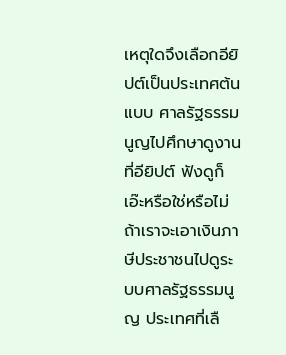เหตุใดจึงเลือกอียิปต์เป็นประเทศต้นแบบ ศาลรัฐธรรมนูญไปศึกษาดูงานที่อียิปต์ ฟังดูก็เอ๊ะหรือใช่หรือไม่ ถ้าเราจะเอาเงินภาษีประชาชนไปดูระบบศาลรัฐธรรมนูญ ประเทศที่เลื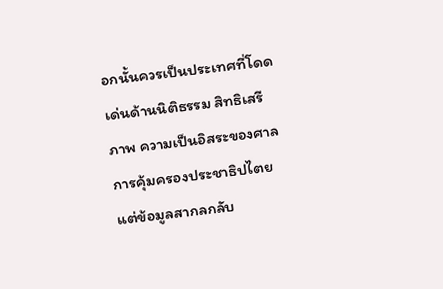อกนั้นควรเป็นประเทศที่โดดเด่นด้านนิติธรรม สิทธิเสรีภาพ ความเป็นอิสระของศาล การคุ้มครองประชาธิปไตย แต่ข้อมูลสากลกลับ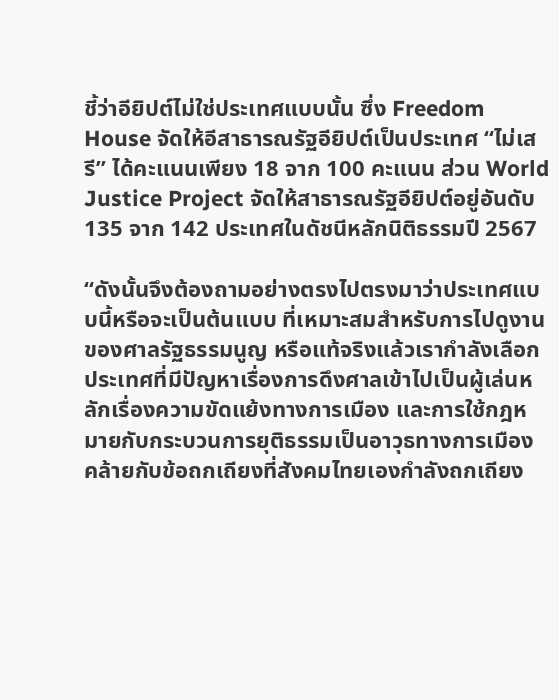ชี้ว่าอียิปต์ไม่ใช่ประเทศแบบนั้น ซึ่ง Freedom House จัดให้อีสาธารณรัฐอียิปต์เป็นประเทศ “ไม่เสรี” ได้คะแนนเพียง 18 จาก 100 คะแนน ส่วน World Justice Project จัดให้สาธารณรัฐอียิปต์อยู่อันดับ 135 จาก 142 ประเทศในดัชนีหลักนิติธรรมปี 2567

“ดังนั้นจึงต้องถามอย่างตรงไปตรงมาว่าประเทศแบบนี้หรือจะเป็นต้นแบบ ที่เหมาะสมสำหรับการไปดูงานของศาลรัฐธรรมนูญ หรือแท้จริงแล้วเรากำลังเลือกประเทศที่มีปัญหาเรื่องการดึงศาลเข้าไปเป็นผู้เล่นหลักเรื่องความขัดแย้งทางการเมือง และการใช้กฎหมายกับกระบวนการยุติธรรมเป็นอาวุธทางการเมือง คล้ายกับข้อถกเถียงที่สังคมไทยเองกำลังถกเถียง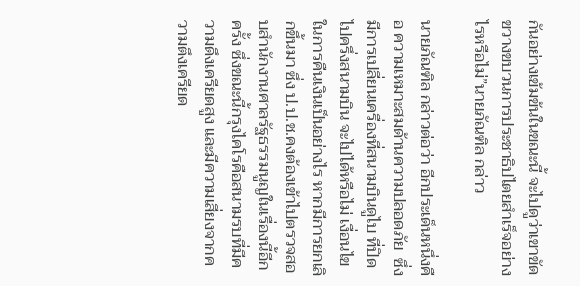กันอย่างเข้มข้นในขณะนี้ จะไปดูว่าเขาขัดขวางขบวนการประชาธิปไตยสำเร็จอย่างไรหรือไม่”นายภัณฑิล กล่าว

นายภัณฑิล กล่าวต่อว่า อีกประเด็นหนึ่งคือ ความเหมาะสมด้านความปลอดภัย  ซึ่งมีการเปลี่ยนเครื่องที่สนามบินดูไบ ที่ปิดไปครึ่งสนามบิน จะไปได้หรือไม่ เงื่อนไขในการคืนเงินเป็นอย่างไร หากมีการยกเลิกขึ้นมา ซึ่ง ป.ป.ช.คงต้องเข้าไปตรวจสอบสำนักงานศาลรัฐธรรมนูญในเรื่องนี้อีกครั้ง ซึ่งขณะนี้กรุงไคโรคือสนามรบที่มีความดึงเครียดสูง และมีความเสี่ยงจากความตึงเครียด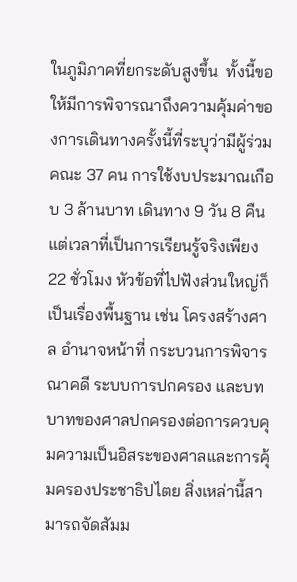ในภูมิภาคที่ยกระดับสูงขึ้น  ทั้งนี้ขอให้มีการพิจารณาถึงความคุ้มค่าของการเดินทางครั้งนี้ที่ระบุว่ามีผู้ร่วมคณะ 37 คน การใช้งบประมาณเกือบ 3 ล้านบาท เดินทาง 9 วัน 8 คืน แต่เวลาที่เป็นการเรียนรู้จริงเพียง 22 ชั่วโมง หัวข้อที่ไปฟังส่วนใหญ่ก็เป็นเรื่องพื้นฐาน เช่น โครงสร้างศาล อำนาจหน้าที่ กระบวนการพิจารณาคดี ระบบการปกครอง และบทบาทของศาลปกครองต่อการควบคุมความเป็นอิสระของศาลและการคุ้มครองประชาธิปไตย สิ่งเหล่านี้สามารถจัดสัมม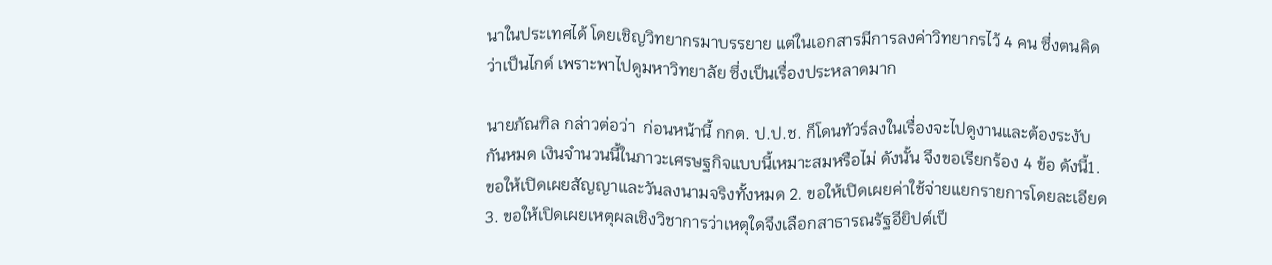นาในประเทศได้ โดยเชิญวิทยากรมาบรรยาย แต่ในเอกสารมีการลงค่าวิทยากรไว้ 4 คน ซึ่งตนคิดว่าเป็นไกด์ เพราะพาไปดูมหาวิทยาลัย ซึ่งเป็นเรื่องประหลาดมาก

นายภัณฑิล กล่าวต่อว่า  ก่อนหน้านี้ กกต. ป.ป.ช. ก็โดนทัวร์ลงในเรื่องจะไปดูงานและต้องระงับกันหมด เงินจำนวนนี้ในภาวะเศรษฐกิจแบบนี้เหมาะสมหรือไม่ ดังนั้น จึงขอเรียกร้อง 4 ข้อ ดังนี้1. ขอให้เปิดเผยสัญญาและวันลงนามจริงทั้งหมด 2. ขอให้เปิดเผยค่าใช้จ่ายแยกรายการโดยละเอียด 3. ขอให้เปิดเผยเหตุผลเชิงวิชาการว่าเหตุใดจึงเลือกสาธารณรัฐอียิปต์เป็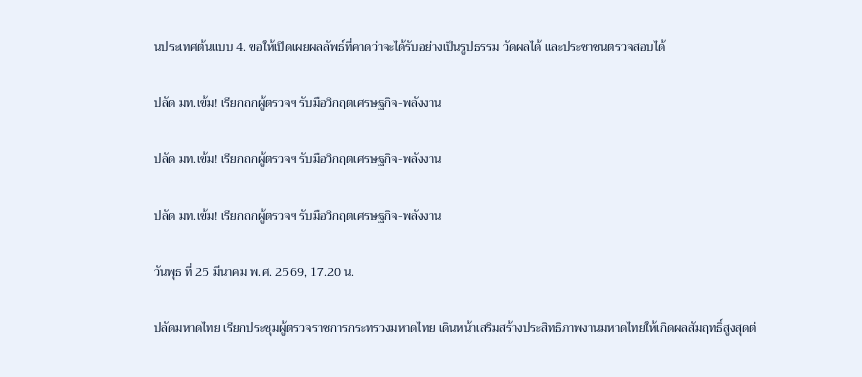นประเทศต้นแบบ 4. ขอให้เปิดเผยผลลัพธ์ที่คาดว่าจะได้รับอย่างเป็นรูปธรรม วัดผลได้ และประชาชนตรวจสอบได้

ปลัด มท.เข้ม! เรียกถกผู้ตรวจฯ รับมือวิกฤตเศรษฐกิจ-พลังงาน

ปลัด มท.เข้ม! เรียกถกผู้ตรวจฯ รับมือวิกฤตเศรษฐกิจ-พลังงาน

ปลัด มท.เข้ม! เรียกถกผู้ตรวจฯ รับมือวิกฤตเศรษฐกิจ-พลังงาน

วันพุธ ที่ 25 มีนาคม พ.ศ. 2569, 17.20 น.

ปลัดมหาดไทย เรียกประชุมผู้ตรวจราชการกระทรวงมหาดไทย เดินหน้าเสริมสร้างประสิทธิภาพงานมหาดไทยให้เกิดผลสัมฤทธิ์สูงสุดต่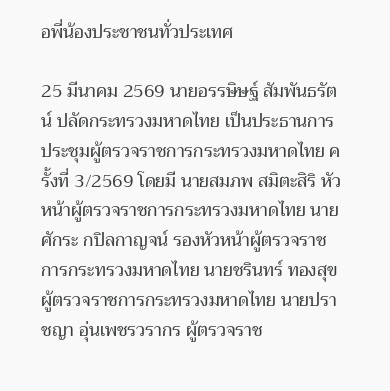อพี่น้องประชาชนทั่วประเทศ

25 มีนาคม 2569 นายอรรษิษฐ์ สัมพันธรัตน์ ปลัดกระทรวงมหาดไทย เป็นประธานการประชุมผู้ตรวจราชการกระทรวงมหาดไทย ครั้งที่ 3/2569 โดยมี นายสมภพ สมิตะสิริ หัวหน้าผู้ตรวจราชการกระทรวงมหาดไทย นายศักระ กปิลกาญจน์ รองหัวหน้าผู้ตรวจราชการกระทรวงมหาดไทย นายชรินทร์ ทองสุข ผู้ตรวจราชการกระทรวงมหาดไทย นายปราชญา อุ่นเพชรวรากร ผู้ตรวจราช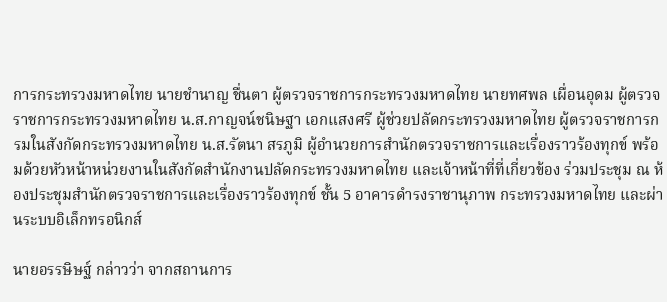การกระทรวงมหาดไทย นายชำนาญ ชื่นตา ผู้ตรวจราชการกระทรวงมหาดไทย นายทศพล เผื่อนอุดม ผู้ตรวจราชการกระทรวงมหาดไทย น.ส.กาญจน์ชนิษฐา เอกแสงศรี ผู้ช่วยปลัดกระทรวงมหาดไทย ผู้ตรวจราชการกรมในสังกัดกระทรวงมหาดไทย น.ส.รัตนา สรภูมิ ผู้อํานวยการสํานักตรวจราชการและเรื่องราวร้องทุกข์ พร้อมด้วยหัวหน้าหน่วยงานในสังกัดสำนักงานปลัดกระทรวงมหาดไทย และเจ้าหน้าที่ที่เกี่ยวข้อง ร่วมประชุม ณ ห้องประชุมสำนักตรวจราชการและเรื่องราวร้องทุกข์ ชั้น 5 อาคารดำรงราชานุภาพ กระทรวงมหาดไทย และผ่านระบบอิเล็กทรอนิกส์

นายอรรษิษฐ์ กล่าวว่า จากสถานการ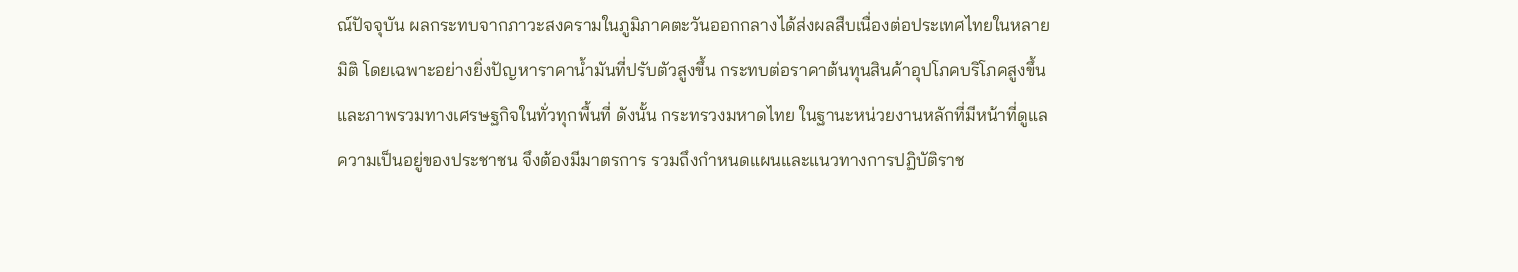ณ์ปัจจุบัน ผลกระทบจากภาวะสงครามในภูมิภาคตะวันออกกลางได้ส่งผลสืบเนื่องต่อประเทศไทยในหลายมิติ โดยเฉพาะอย่างยิ่งปัญหาราคาน้ำมันที่ปรับตัวสูงขึ้น กระทบต่อราคาต้นทุนสินค้าอุปโภคบริโภคสูงขึ้น และภาพรวมทางเศรษฐกิจในทั่วทุกพื้นที่ ดังนั้น กระทรวงมหาดไทย ในฐานะหน่วยงานหลักที่มีหน้าที่ดูแลความเป็นอยู่ของประชาชน จึงต้องมีมาตรการ รวมถึงกำหนดแผนและแนวทางการปฏิบัติราช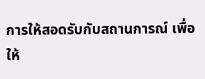การให้สอดรับกับสถานการณ์ เพื่อให้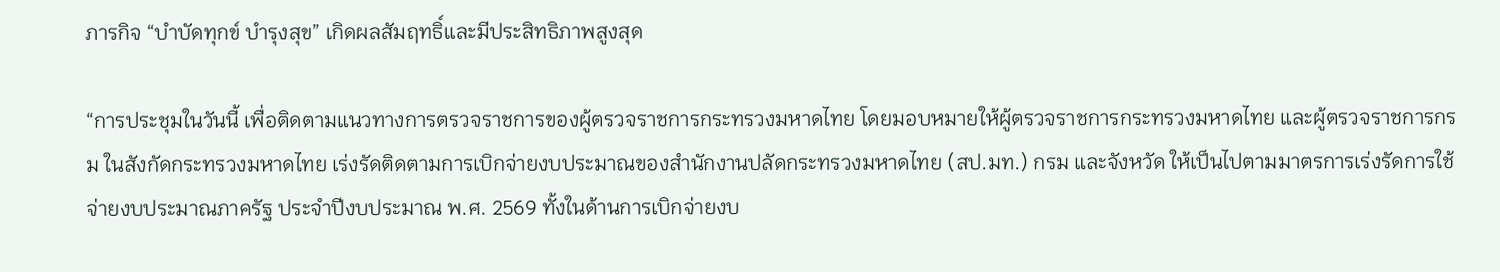ภารกิจ “บำบัดทุกข์ บำรุงสุข” เกิดผลสัมฤทธิ์และมีประสิทธิภาพสูงสุด

“การประชุมในวันนี้ เพื่อติดตามแนวทางการตรวจราชการของผู้ตรวจราชการกระทรวงมหาดไทย โดยมอบหมายให้ผู้ตรวจราชการกระทรวงมหาดไทย และผู้ตรวจราชการกรม ในสังกัดกระทรวงมหาดไทย เร่งรัดติดตามการเบิกจ่ายงบประมาณของสำนักงานปลัดกระทรวงมหาดไทย (สป.มท.) กรม และจังหวัด ให้เป็นไปตามมาตรการเร่งรัดการใช้จ่ายงบประมาณภาครัฐ ประจำปีงบประมาณ พ.ศ. 2569 ทั้งในด้านการเบิกจ่ายงบ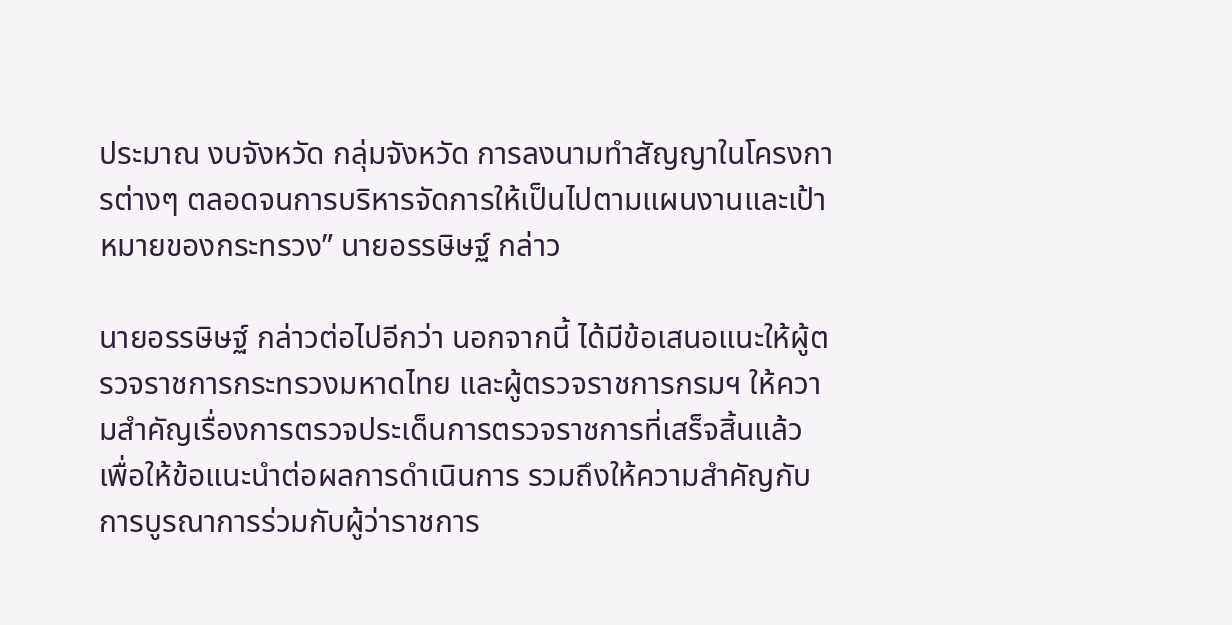ประมาณ งบจังหวัด กลุ่มจังหวัด การลงนามทำสัญญาในโครงการต่างๆ ตลอดจนการบริหารจัดการให้เป็นไปตามแผนงานและเป้าหมายของกระทรวง” นายอรรษิษฐ์ กล่าว

นายอรรษิษฐ์ กล่าวต่อไปอีกว่า นอกจากนี้ ได้มีข้อเสนอแนะให้ผู้ตรวจราชการกระทรวงมหาดไทย และผู้ตรวจราชการกรมฯ ให้ความสำคัญเรื่องการตรวจประเด็นการตรวจราชการที่เสร็จสิ้นแล้ว เพื่อให้ข้อแนะนำต่อผลการดำเนินการ รวมถึงให้ความสำคัญกับการบูรณาการร่วมกับผู้ว่าราชการ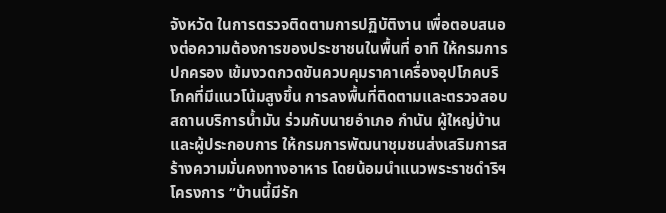จังหวัด ในการตรวจติดตามการปฏิบัติงาน เพื่อตอบสนองต่อความต้องการของประชาชนในพื้นที่ อาทิ ให้กรมการปกครอง เข้มงวดกวดขันควบคุมราคาเครื่องอุปโภคบริโภคที่มีแนวโน้มสูงขึ้น การลงพื้นที่ติดตามและตรวจสอบสถานบริการน้ำมัน ร่วมกับนายอำเภอ กำนัน ผู้ใหญ่บ้าน และผู้ประกอบการ ให้กรมการพัฒนาชุมชนส่งเสริมการสร้างความมั่นคงทางอาหาร โดยน้อมนำแนวพระราชดำริฯ โครงการ “บ้านนี้มีรัก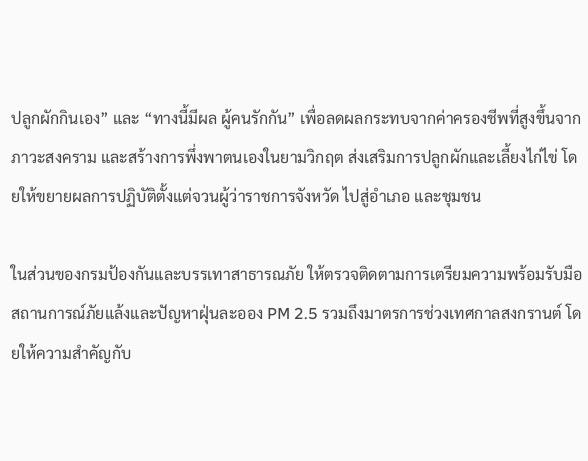ปลูกผักกินเอง” และ “ทางนี้มีผล ผู้คนรักกัน” เพื่อลดผลกระทบจากค่าครองชีพที่สูงขึ้นจากภาวะสงคราม และสร้างการพึ่งพาตนเองในยามวิกฤต ส่งเสริมการปลูกผักและเลี้ยงไก่ไข่ โดยให้ขยายผลการปฏิบัติตั้งแต่จวนผู้ว่าราชการจังหวัด ไปสู่อำเภอ และชุมชน

ในส่วนของกรมป้องกันและบรรเทาสาธารณภัย ให้ตรวจติดตามการเตรียมความพร้อมรับมือสถานการณ์ภัยแล้งและปัญหาฝุ่นละออง PM 2.5 รวมถึงมาตรการช่วงเทศกาลสงกรานต์ โดยให้ความสำคัญกับ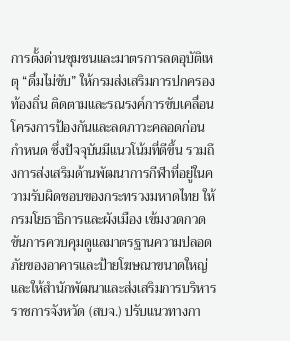การตั้งด่านชุมชนและมาตรการลดอุบัติเหตุ “ดื่มไม่ขับ” ให้กรมส่งเสริมการปกครองท้องถิ่น ติดตามและรณรงค์การขับเคลื่อนโครงการป้องกันและลดภาวะคลอดก่อนกำหนด ซึ่งปัจจุบันมีแนวโน้มที่ดีขึ้น รวมถึงการส่งเสริมด้านพัฒนาการกีฬาที่อยู่ในความรับผิดชอบของกระทรวงมหาดไทย ให้กรมโยธาธิการและผังเมือง เข้มงวดกวดขันการควบคุมดูแลมาตรฐานความปลอดภัยของอาคารและป้ายโฆษณาขนาดใหญ่ และให้สำนักพัฒนาและส่งเสริมการบริหารราชการจังหวัด (สบจ.) ปรับแนวทางกา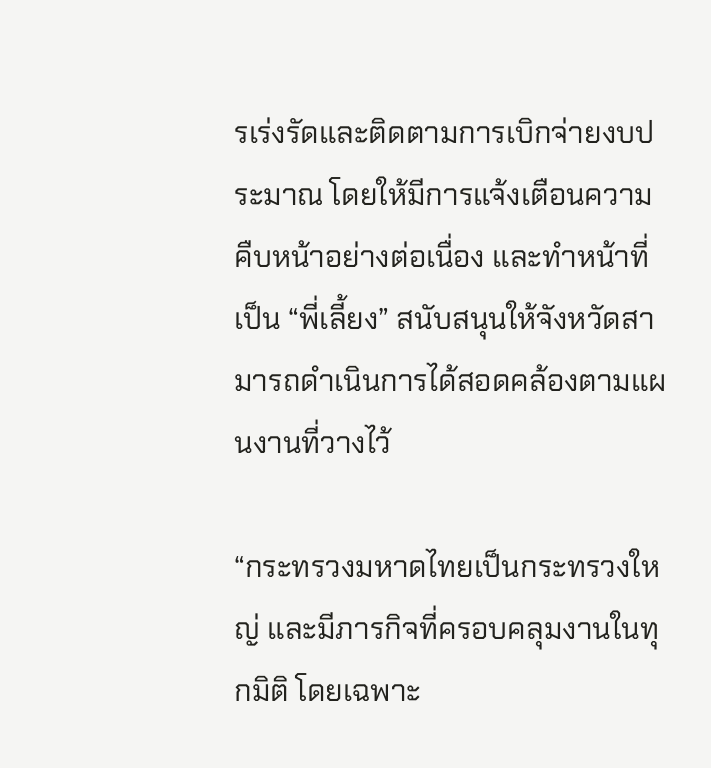รเร่งรัดและติดตามการเบิกจ่ายงบประมาณ โดยให้มีการแจ้งเตือนความคืบหน้าอย่างต่อเนื่อง และทำหน้าที่เป็น “พี่เลี้ยง” สนับสนุนให้จังหวัดสามารถดำเนินการได้สอดคล้องตามแผนงานที่วางไว้

“กระทรวงมหาดไทยเป็นกระทรวงใหญ่ และมีภารกิจที่ครอบคลุมงานในทุกมิติ โดยเฉพาะ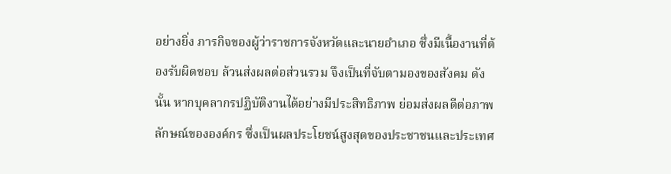อย่างยิ่ง ภารกิจของผู้ว่าราชการจังหวัดและนายอำเภอ ซึ่งมีเนื้องานที่ต้องรับผิดชอบ ล้วนส่งผลต่อส่วนรวม จึงเป็นที่จับตามองของสังคม ดังนั้น หากบุคลากรปฏิบัติงานได้อย่างมีประสิทธิภาพ ย่อมส่งผลดีต่อภาพลักษณ์ขององค์กร ซึ่งเป็นผลประโยชน์สูงสุดของประชาชนและประเทศ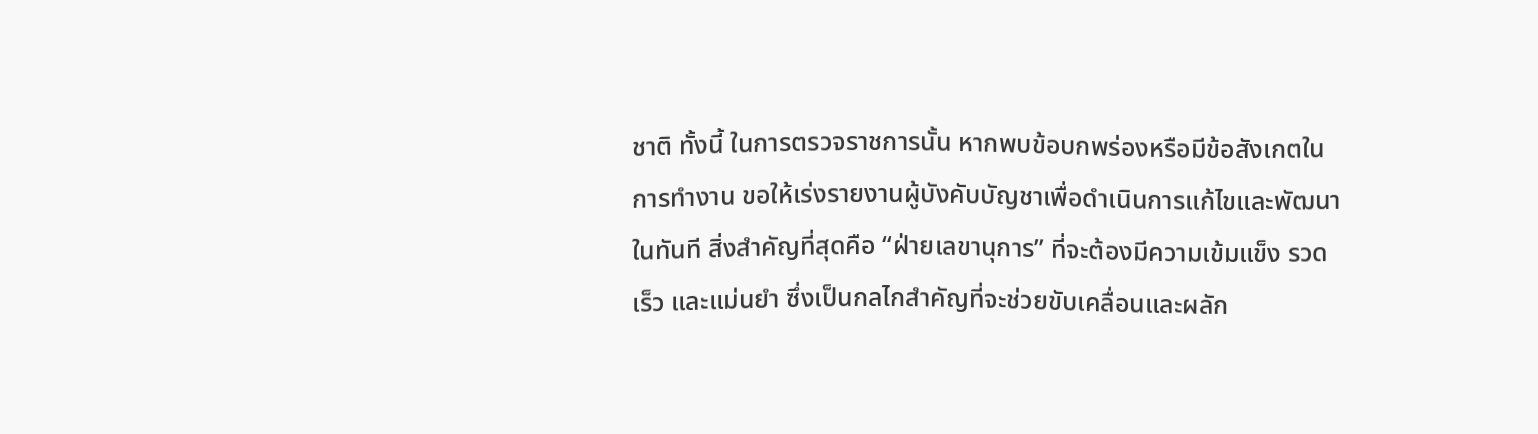ชาติ ทั้งนี้ ในการตรวจราชการนั้น หากพบข้อบกพร่องหรือมีข้อสังเกตในการทำงาน ขอให้เร่งรายงานผู้บังคับบัญชาเพื่อดำเนินการแก้ไขและพัฒนาในทันที สิ่งสำคัญที่สุดคือ “ฝ่ายเลขานุการ” ที่จะต้องมีความเข้มแข็ง รวดเร็ว และแม่นยำ ซึ่งเป็นกลไกสำคัญที่จะช่วยขับเคลื่อนและผลัก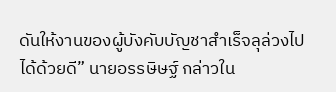ดันให้งานของผู้บังคับบัญชาสำเร็จลุล่วงไปได้ด้วยดี” นายอรรษิษฐ์ กล่าวใน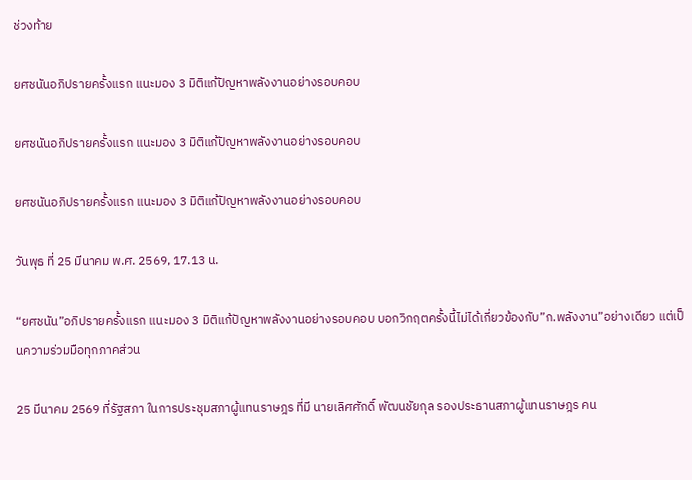ช่วงท้าย

ยศชนันอภิปรายครั้งแรก แนะมอง 3 มิติแก้ปัญหาพลังงานอย่างรอบคอบ

ยศชนันอภิปรายครั้งแรก แนะมอง 3 มิติแก้ปัญหาพลังงานอย่างรอบคอบ

ยศชนันอภิปรายครั้งแรก แนะมอง 3 มิติแก้ปัญหาพลังงานอย่างรอบคอบ

วันพุธ ที่ 25 มีนาคม พ.ศ. 2569, 17.13 น.

“ยศชนัน”อภิปรายครั้งแรก แนะมอง 3 มิติแก้ปัญหาพลังงานอย่างรอบคอบ บอกวิกฤตครั้งนี้ไม่ได้เกี่ยวข้องกับ”ก.พลังงาน”อย่างเดียว แต่เป็นความร่วมมือทุกภาคส่วน

25 มีนาคม 2569 ที่รัฐสภา ในการประชุมสภาผู้แทนราษฎร ที่มี นายเลิศศักดิ์ พัฒนชัยกุล รองประธานสภาผู้แทนราษฎร คน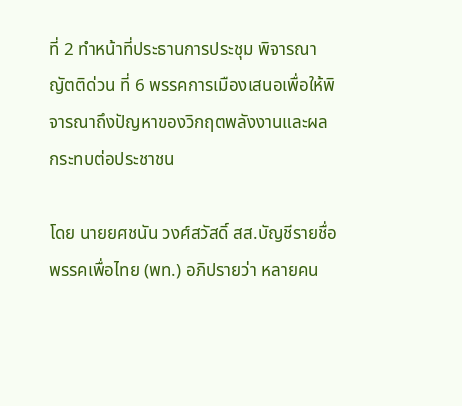ที่ 2 ทำหน้าที่ประธานการประชุม พิจารณาญัตติด่วน ที่ 6 พรรคการเมืองเสนอเพื่อให้พิจารณาถึงปัญหาของวิกฤตพลังงานและผลกระทบต่อประชาชน

โดย นายยศชนัน วงศ์สวัสดิ์ สส.บัญชีรายชื่อ พรรคเพื่อไทย (พท.) อภิปรายว่า หลายคน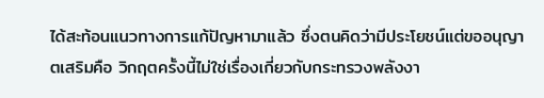ได้สะท้อนแนวทางการแก้ปัญหามาแล้ว ซึ่งตนคิดว่ามีประโยชน์แต่ขออนุญาตเสริมคือ วิกฤตครั้งนี้ไม่ใช่เรื่องเกี่ยวกับกระทรวงพลังงา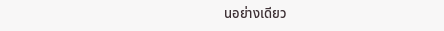นอย่างเดียว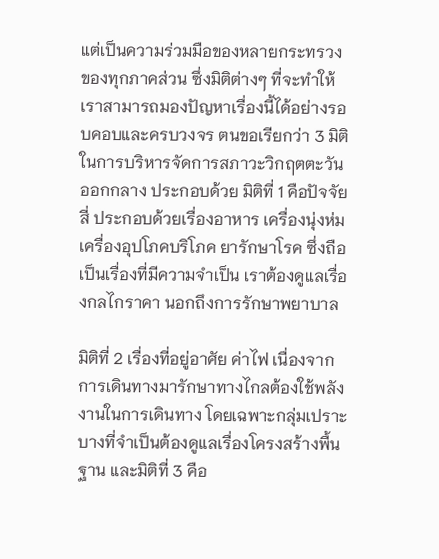แต่เป็นความร่วมมือของหลายกระทรวง ของทุกภาคส่วน ซึ่งมิติต่างๆ ที่จะทำให้เราสามารถมองปัญหาเรื่องนี้ได้อย่างรอบคอบและครบวงจร ตนขอเรียกว่า 3 มิติ ในการบริหารจัดการสภาวะวิกฤตตะวันออกกลาง ประกอบด้วย มิติที่ 1 คือปัจจัยสี่ ประกอบด้วยเรื่องอาหาร เครื่องนุ่งห่ม เครื่องอุปโภคบริโภค ยารักษาโรค ซึ่งถือเป็นเรื่องที่มีความจำเป็น เราต้องดูแลเรื่องกลไกราคา นอกถึงการรักษาพยาบาล

มิติที่ 2 เรื่องที่อยู่อาศัย ค่าไฟ เนื่องจากการเดินทางมารักษาทางไกลต้องใช้พลังงานในการเดินทาง โดยเฉพาะกลุ่มเปราะบางที่จำเป็นต้องดูแลเรื่องโครงสร้างพื้นฐาน และมิติที่ 3 คือ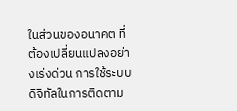ในส่วนของอนาคต ที่ต้องเปลี่ยนแปลงอย่างเร่งด่วน การใช้ระบบดิจิทัลในการติดตาม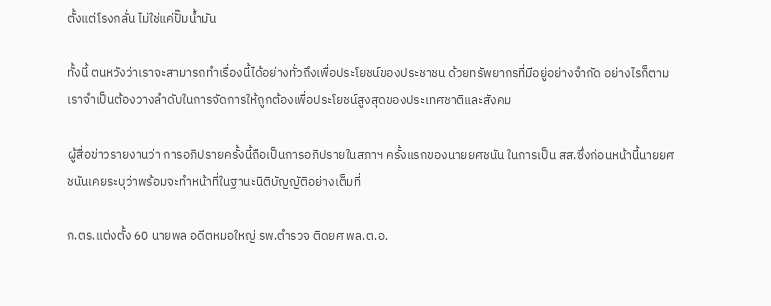ตั้งแต่โรงกลั่น ไม่ใช่แค่ปั๊มน้ำมัน

ทั้งนี้ ตนหวังว่าเราจะสามารถทำเรื่องนี้ได้อย่างทั่วถึงเพื่อประโยชน์ของประชาชน ด้วยทรัพยากรที่มีอยู่อย่างจำกัด อย่างไรก็ตาม เราจำเป็นต้องวางลำดับในการจัดการให้ถูกต้องเพื่อประโยชน์สูงสุดของประเทศชาติและสังคม

ผู้สื่อข่าวรายงานว่า การอภิปรายครั้งนี้ถือเป็นการอภิปรายในสภาฯ ครั้งแรกของนายยศชนัน ในการเป็น สส.ซึ่งก่อนหน้านี้นายยศชนันเคยระบุว่าพร้อมจะทำหน้าที่ในฐานะนิติบัญญัติอย่างเต็มที่

ก.ตร.แต่งตั้ง 60 นายพล อดีตหมอใหญ่ รพ.ตำรวจ ติดยศ พล.ต.อ.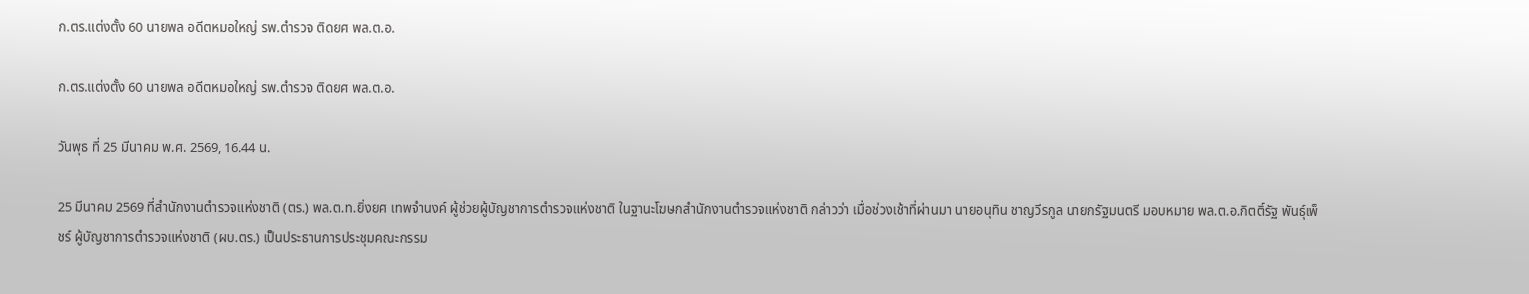ก.ตร.แต่งตั้ง 60 นายพล อดีตหมอใหญ่ รพ.ตำรวจ ติดยศ พล.ต.อ.

ก.ตร.แต่งตั้ง 60 นายพล อดีตหมอใหญ่ รพ.ตำรวจ ติดยศ พล.ต.อ.

วันพุธ ที่ 25 มีนาคม พ.ศ. 2569, 16.44 น.

25 มีนาคม 2569 ที่สำนักงานตำรวจแห่งชาติ (ตร.) พล.ต.ท.ยิ่งยศ เทพจำนงค์ ผู้ช่วยผู้บัญชาการตำรวจแห่งชาติ ในฐานะโฆษกสำนักงานตำรวจแห่งชาติ กล่าวว่า เมื่อช่วงเช้าที่ผ่านมา นายอนุทิน ชาญวีรกูล นายกรัฐมนตรี มอบหมาย พล.ต.อ.กิตติ์รัฐ พันธุ์เพ็ชร์ ผู้บัญชาการตำรวจแห่งชาติ (ผบ.ตร.) เป็นประธานการประชุมคณะกรรม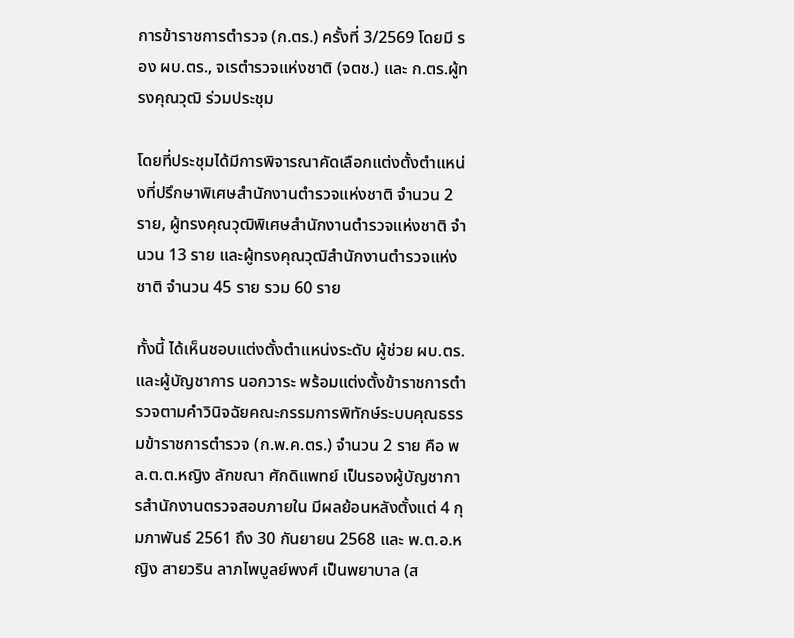การข้าราชการตำรวจ (ก.ตร.) ครั้งที่ 3/2569 โดยมี รอง ผบ.ตร., จเรตำรวจแห่งชาติ (จตช.) และ ก.ตร.ผู้ทรงคุณวุฒิ ร่วมประชุม

โดยที่ประชุมได้มีการพิจารณาคัดเลือกแต่งตั้งตำแหน่งที่ปรึกษาพิเศษสำนักงานตำรวจแห่งชาติ จำนวน 2 ราย, ผู้ทรงคุณวุฒิพิเศษสำนักงานตำรวจแห่งชาติ จำนวน 13 ราย และผู้ทรงคุณวุฒิสำนักงานตำรวจแห่งชาติ จำนวน 45 ราย รวม 60 ราย

ทั้งนี้ ได้เห็นชอบแต่งตั้งตำแหน่งระดับ ผู้ช่วย ผบ.ตร.และผู้บัญชาการ นอกวาระ พร้อมแต่งตั้งข้าราชการตำรวจตามคำวินิจฉัยคณะกรรมการพิทักษ์ระบบคุณธรรมข้าราชการตำรวจ (ก.พ.ค.ตร.) จำนวน 2 ราย คือ พล.ต.ต.หญิง ลักขณา ศักดิแพทย์ เป็นรองผู้บัญชาการสำนักงานตรวจสอบภายใน มีผลย้อนหลังตั้งแต่ 4 กุมภาพันธ์ 2561 ถึง 30 กันยายน 2568 และ พ.ต.อ.หญิง สายวริน ลาภไพบูลย์พงศ์ เป็นพยาบาล (ส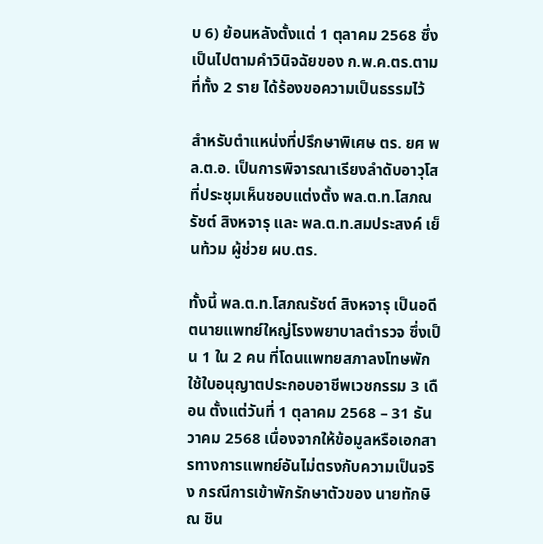บ 6) ย้อนหลังตั้งแต่ 1 ตุลาคม 2568 ซึ่งเป็นไปตามคำวินิจฉัยของ ก.พ.ค.ตร.ตามที่ทั้ง 2 ราย ได้ร้องขอความเป็นธรรมไว้

สำหรับตำแหน่งที่ปรึกษาพิเศษ ตร. ยศ พล.ต.อ. เป็นการพิจารณาเรียงลำดับอาวุโส ที่ประชุมเห็นชอบแต่งตั้ง พล.ต.ท.โสภณรัชต์ สิงหจารุ และ พล.ต.ท.สมประสงค์ เย็นท้วม ผู้ช่วย ผบ.ตร.

ทั้งนี้ พล.ต.ท.โสภณรัชต์ สิงหจารุ เป็นอดีตนายแพทย์ใหญ่โรงพยาบาลตำรวจ ซึ่งเป็น 1 ใน 2 คน ที่โดนแพทยสภาลงโทษพักใช้ใบอนุญาตประกอบอาชีพเวชกรรม 3 เดือน ตั้งแต่วันที่ 1 ตุลาคม 2568 – 31 ธันวาคม 2568 เนื่องจากให้ข้อมูลหรือเอกสารทางการแพทย์อันไม่ตรงกับความเป็นจริง กรณีการเข้าพักรักษาตัวของ นายทักษิณ ชิน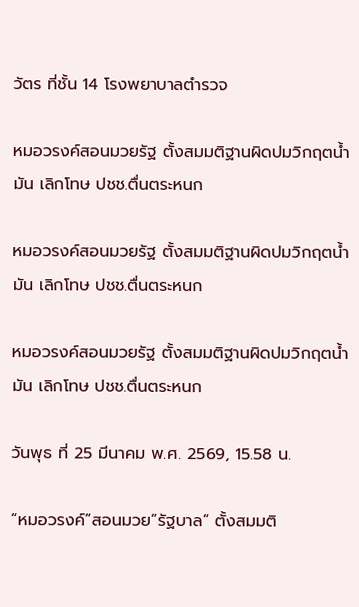วัตร ที่ชั้น 14 โรงพยาบาลตำรวจ

หมอวรงค์สอนมวยรัฐ ตั้งสมมติฐานผิดปมวิกฤตน้ำมัน เลิกโทษ ปชช.ตื่นตระหนก

หมอวรงค์สอนมวยรัฐ ตั้งสมมติฐานผิดปมวิกฤตน้ำมัน เลิกโทษ ปชช.ตื่นตระหนก

หมอวรงค์สอนมวยรัฐ ตั้งสมมติฐานผิดปมวิกฤตน้ำมัน เลิกโทษ ปชช.ตื่นตระหนก

วันพุธ ที่ 25 มีนาคม พ.ศ. 2569, 15.58 น.

“หมอวรงค์”สอนมวย”รัฐบาล” ตั้งสมมติ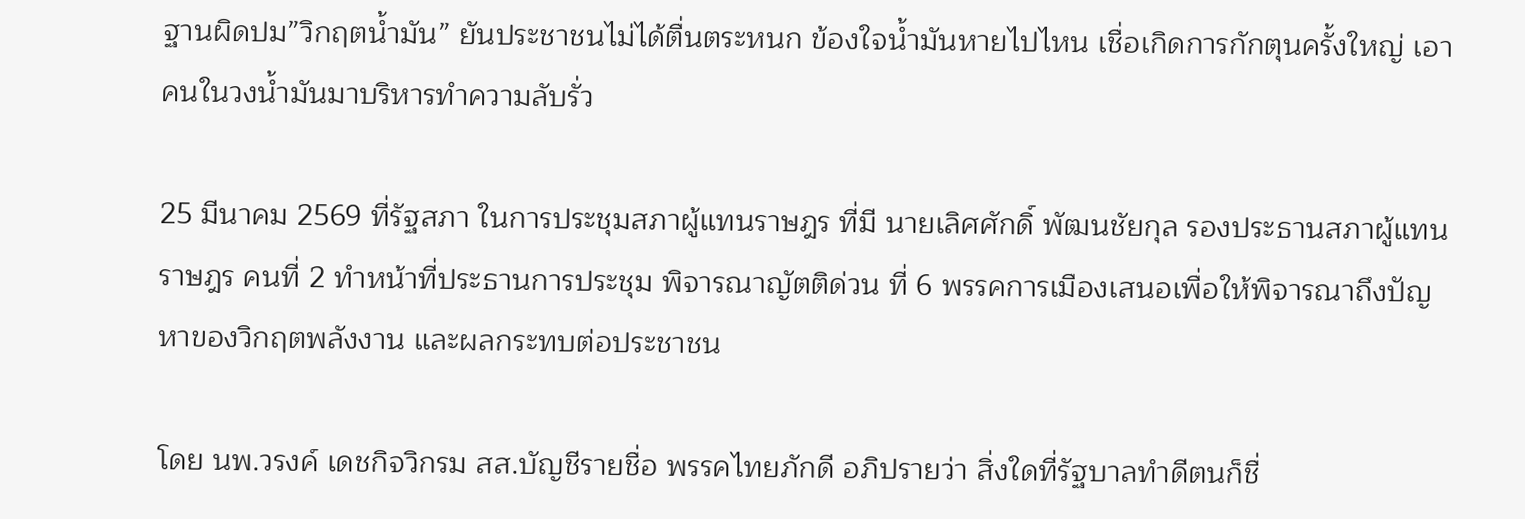ฐานผิดปม”วิกฤตน้ำมัน” ยันประชาชนไม่ได้ตื่นตระหนก ข้องใจน้ำมันหายไปไหน เชื่อเกิดการกักตุนครั้งใหญ่ เอาคนในวงน้ำมันมาบริหารทำความลับรั่ว

25 มีนาคม 2569 ที่รัฐสภา ในการประชุมสภาผู้แทนราษฎร ที่มี นายเลิศศักดิ์ พัฒนชัยกุล รองประธานสภาผู้แทนราษฎร คนที่ 2 ทำหน้าที่ประธานการประชุม พิจารณาญัตติด่วน ที่ 6 พรรคการเมืองเสนอเพื่อให้พิจารณาถึงปัญหาของวิกฤตพลังงาน และผลกระทบต่อประชาชน

โดย นพ.วรงค์ เดชกิจวิกรม สส.บัญชีรายชื่อ พรรคไทยภักดี อภิปรายว่า สิ่งใดที่รัฐบาลทำดีตนก็ชื่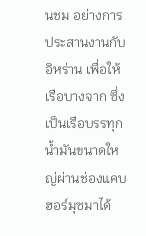นชม อย่างการประสานงานกับอิหร่าน เพื่อให้เรือบางจาก ซึ่งเป็นเรือบรรทุกน้ำมันขนาดใหญ่ผ่านช่องแคบฮอร์มุซมาได้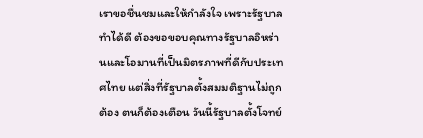เราขอชื่นชมและให้กำลังใจ เพราะรัฐบาลทำได้ดี ต้องขอขอบคุณทางรัฐบาลอิหร่านและโอมานที่เป็นมิตรภาพที่ดีกับประเทศไทย แต่สิ่งที่รัฐบาลตั้งสมมติฐานไม่ถูกต้อง ตนก็ต้องเตือน วันนี้รัฐบาลตั้งโจทย์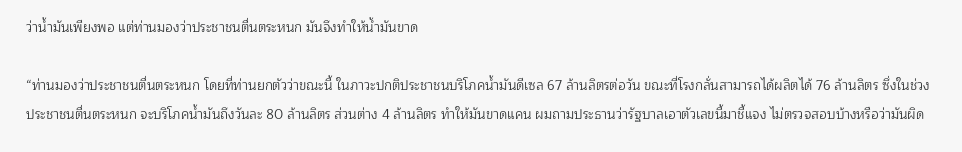ว่าน้ำมันเพียงพอ แต่ท่านมองว่าประชาชนตื่นตระหนก มันจึงทำให้น้ำมันขาด

“ท่านมองว่าประชาชนตื่นตระหนก โดยที่ท่านยกตัวว่าขณะนี้ ในภาวะปกติประชาชนบริโภคน้ำมันดีเซล 67 ล้านลิตรต่อวัน ขณะที่โรงกลั่นสามารถได้ผลิตได้ 76 ล้านลิตร ซึ่งในช่วงประชาชนตื่นตระหนก จะบริโภคน้ำมันถึงวันละ 80 ล้านลิตร ส่วนต่าง 4 ล้านลิตร ทำให้มันขาดแคน ผมถามประธานว่ารัฐบาลเอาตัวเลขนี้มาชี้แจง ไม่ตรวจสอบบ้างหรือว่ามันผิด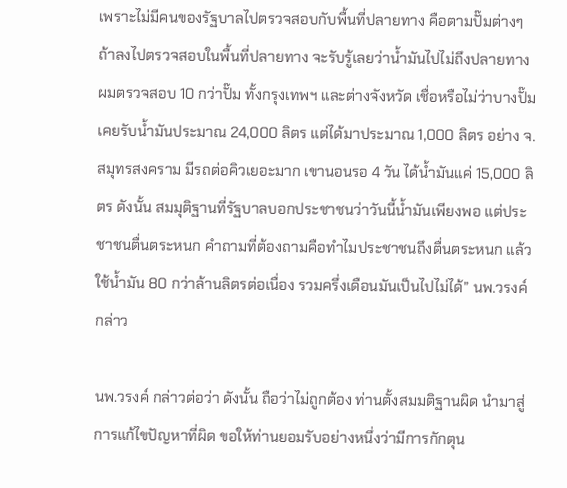เพราะไม่มีคนของรัฐบาลไปตรวจสอบกับพื้นที่ปลายทาง คือตามปั๊มต่างๆ ถ้าลงไปตรวจสอบในพื้นที่ปลายทาง จะรับรู้เลยว่าน้ำมันไปไม่ถึงปลายทาง ผมตรวจสอบ 10 กว่าปั๊ม ทั้งกรุงเทพฯ และต่างจังหวัด เชื่อหรือไม่ว่าบางปั๊มเคยรับน้ำมันประมาณ 24,000 ลิตร แต่ได้มาประมาณ 1,000 ลิตร อย่าง จ.สมุทรสงคราม มีรถต่อคิวเยอะมาก เขานอนรอ 4 วัน ได้น้ำมันแค่ 15,000 ลิตร ดังนั้น สมมุติฐานที่รัฐบาลบอกประชาชนว่าวันนี้น้ำมันเพียงพอ แต่ประชาชนตื่นตระหนก คำถามที่ต้องถามคือทำไมประชาชนถึงตื่นตระหนก แล้วใช้น้ำมัน 80 กว่าล้านลิตรต่อเนื่อง รวมครึ่งเดือนมันเป็นไปไม่ได้” นพ.วรงค์ กล่าว

นพ.วรงค์ กล่าวต่อว่า ดังนั้น ถือว่าไม่ถูกต้อง ท่านตั้งสมมติฐานผิด นำมาสู่การแก้ไขปัญหาที่ผิด ขอให้ท่านยอมรับอย่างหนึ่งว่ามีการกักตุน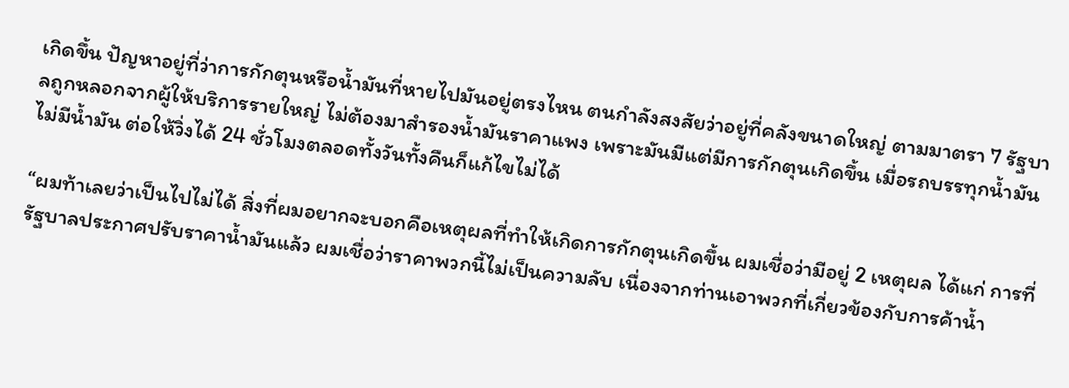เกิดขึ้น ปัญหาอยู่ที่ว่าการกักตุนหรือน้ำมันที่หายไปมันอยู่ตรงไหน ตนกำลังสงสัยว่าอยู่ที่คลังขนาดใหญ่ ตามมาตรา 7 รัฐบาลถูกหลอกจากผู้ให้บริการรายใหญ่ ไม่ต้องมาสำรองน้ำมันราคาแพง เพราะมันมีแต่มีการกักตุนเกิดขึ้น เมื่อรถบรรทุกน้ำมันไม่มีน้ำมัน ต่อให้วิ่งได้ 24 ชั่วโมงตลอดทั้งวันทั้งคืนก็แก้ไขไม่ได้

“ผมท้าเลยว่าเป็นไปไม่ได้ สิ่งที่ผมอยากจะบอกคือเหตุผลที่ทำให้เกิดการกักตุนเกิดขึ้น ผมเชื่อว่ามีอยู่ 2 เหตุผล ได้แก่ การที่รัฐบาลประกาศปรับราคาน้ำมันแล้ว ผมเชื่อว่าราคาพวกนี้ไม่เป็นความลับ เนื่องจากท่านเอาพวกที่เกี่ยวข้องกับการค้าน้ำ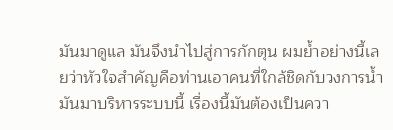มันมาดูแล มันจึงนำไปสู่การกักตุน ผมย้ำอย่างนี้เลยว่าหัวใจสำคัญคือท่านเอาคนที่ใกล้ชิดกับวงการน้ำมันมาบริหารระบบนี้ เรื่องนี้มันต้องเป็นควา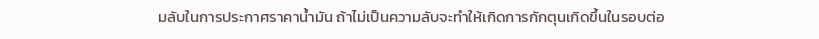มลับในการประกาศราคาน้ำมัน ถ้าไม่เป็นความลับจะทำให้เกิดการกักตุนเกิดขึ้นในรอบต่อ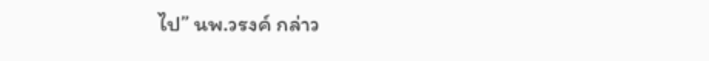ไป” นพ.วรงค์ กล่าว